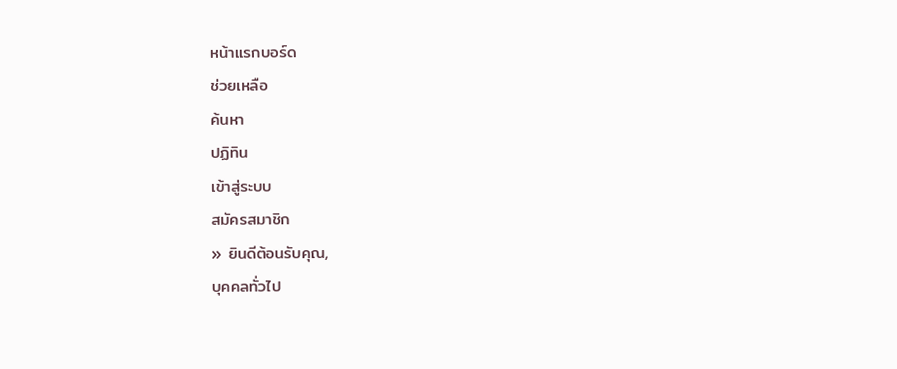หน้าแรกบอร์ด
ช่วยเหลือ
ค้นหา
ปฏิทิน
เข้าสู่ระบบ
สมัครสมาชิก
» ยินดีต้อนรับคุณ,
บุคคลทั่วไป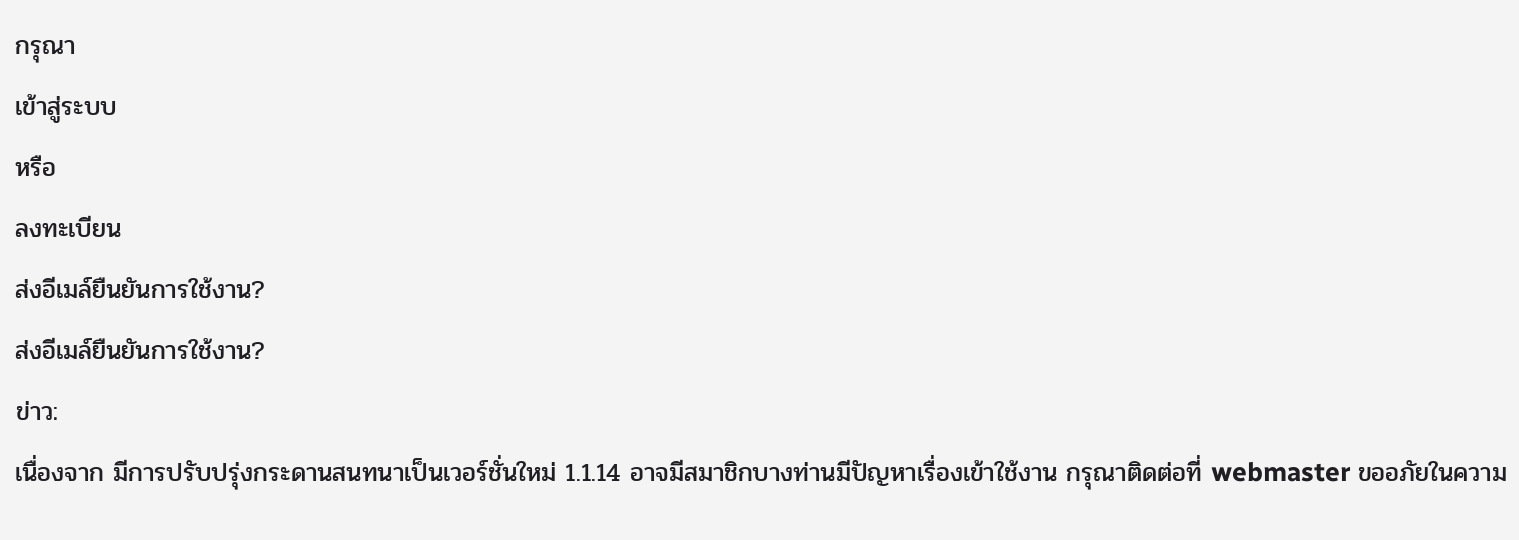กรุณา
เข้าสู่ระบบ
หรือ
ลงทะเบียน
ส่งอีเมล์ยืนยันการใช้งาน?
ส่งอีเมล์ยืนยันการใช้งาน?
ข่าว:
เนื่องจาก มีการปรับปรุ่งกระดานสนทนาเป็นเวอร์ชั่นใหม่ 1.1.14 อาจมีสมาชิกบางท่านมีปัญหาเรื่องเข้าใช้งาน กรุณาติดต่อที่ webmaster ขออภัยในความ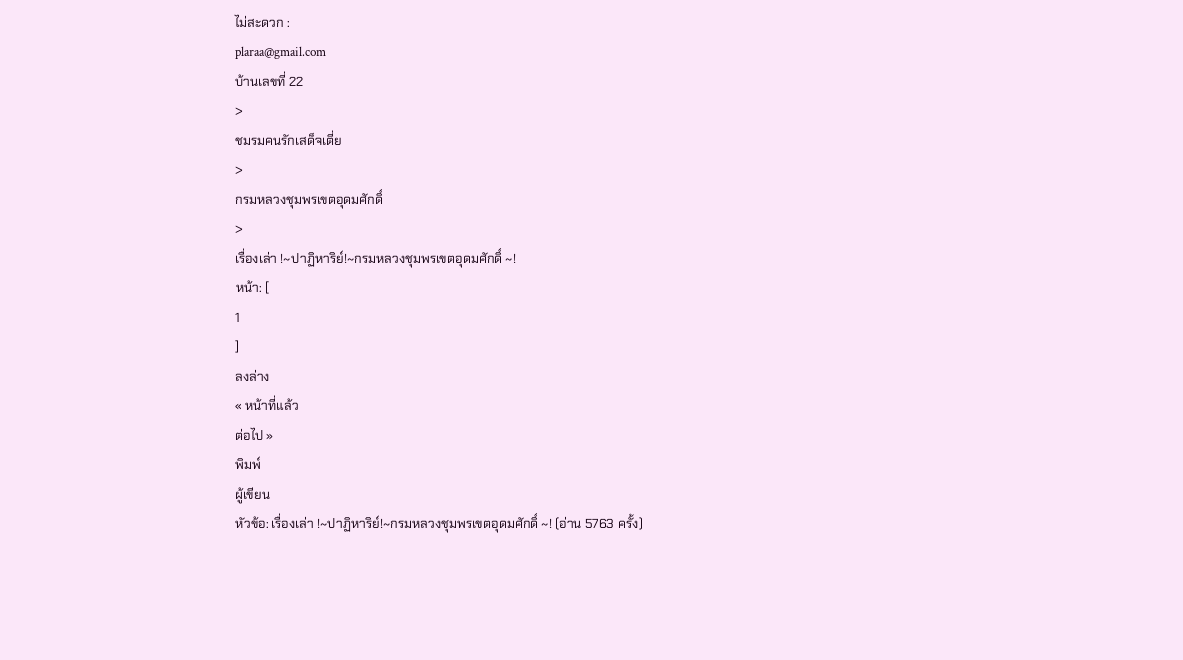ไม่สะดวก :
plaraa@gmail.com
บ้านเลขที่ 22
>
ชมรมคนรักเสด็จเตี่ย
>
กรมหลวงชุมพรเขตอุดมศักดิ์
>
เรื่องเล่า !~ปาฏิหาริย์!~กรมหลวงชุมพรเขตอุดมศักดิ์ ~!
หน้า: [
1
]
ลงล่าง
« หน้าที่แล้ว
ต่อไป »
พิมพ์
ผู้เขียน
หัวข้อ: เรื่องเล่า !~ปาฏิหาริย์!~กรมหลวงชุมพรเขตอุดมศักดิ์ ~! (อ่าน 5763 ครั้ง)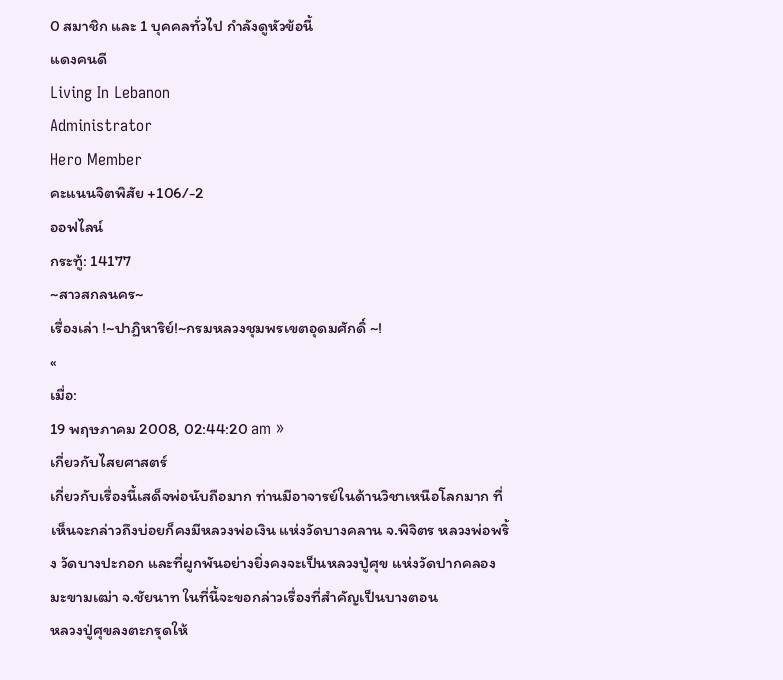0 สมาชิก และ 1 บุคคลทั่วไป กำลังดูหัวข้อนี้
แดงคนดี
Living In Lebanon
Administrator
Hero Member
คะแนนจิตพิสัย +106/-2
ออฟไลน์
กระทู้: 14177
~สาวสกลนคร~
เรื่องเล่า !~ปาฏิหาริย์!~กรมหลวงชุมพรเขตอุดมศักดิ์ ~!
«
เมื่อ:
19 พฤษภาคม 2008, 02:44:20 am »
เกี่ยวกับไสยศาสตร์
เกี่ยวกับเรื่องนี้เสด็จพ่อนับถือมาก ท่านมีอาจารย์ในด้านวิชาเหนือโลกมาก ที่เห็นจะกล่าวถึงบ่อยก็คงมีหลวงพ่อเงิน แห่งวัดบางคลาน จ.พิจิตร หลวงพ่อพริ้ง วัดบางปะกอก และที่ผูกพันอย่างยิ่งคงจะเป็นหลวงปู่ศุข แห่งวัดปากคลองมะขามเฒ่า จ.ชัยนาท ในที่นี้จะขอกล่าวเรื่องที่สำคัญเป็นบางตอน
หลวงปู่ศุขลงตะกรุดให้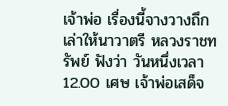เจ้าพ่อ เรื่องนี้จางวางถึกเล่าให้นาวาตรี หลวงราชทรัพย์ ฟังว่า วันหนึ่งเวลา 12.00 เศษ เจ้าพ่อเสด็จ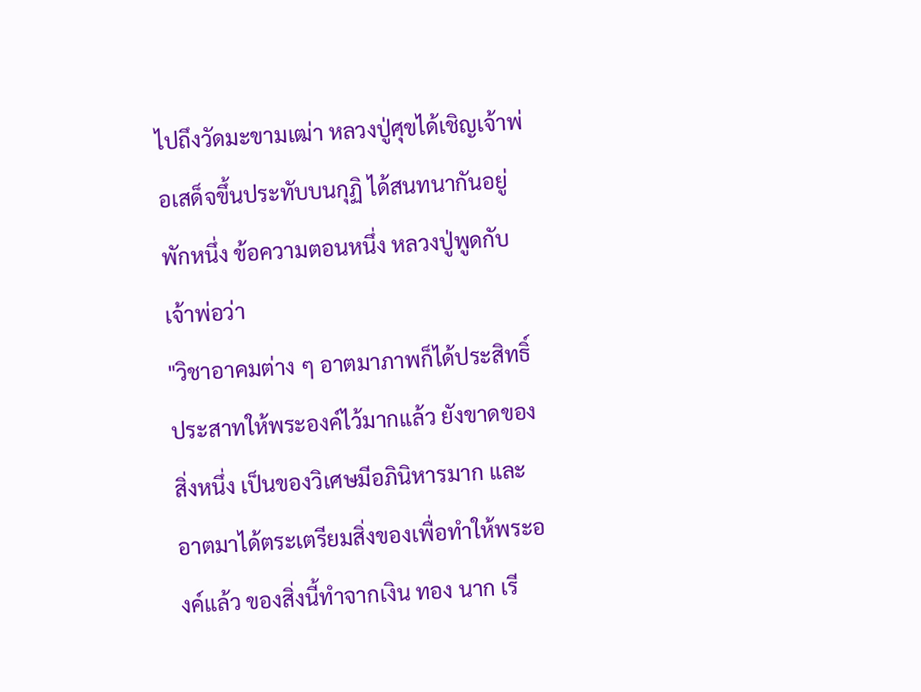ไปถึงวัดมะขามเฒ่า หลวงปู่ศุขได้เชิญเจ้าพ่อเสด็จขึ้นประทับบนกุฏิ ได้สนทนากันอยู่พักหนึ่ง ข้อความตอนหนึ่ง หลวงปู่พูดกับเจ้าพ่อว่า
"วิชาอาคมต่าง ๆ อาตมาภาพก็ได้ประสิทธิ์ประสาทให้พระองค์ไว้มากแล้ว ยังขาดของสิ่งหนึ่ง เป็นของวิเศษมีอภินิหารมาก และอาตมาได้ตระเตรียมสิ่งของเพื่อทำให้พระองค์แล้ว ของสิ่งนี้ทำจากเงิน ทอง นาก เรี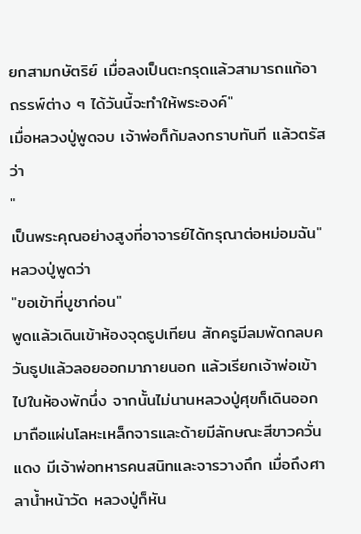ยกสามกษัตริย์ เมื่อลงเป็นตะกรุดแล้วสามารถแก้อาถรรพ์ต่าง ๆ ได้วันนี้จะทำให้พระองค์"
เมื่อหลวงปู่พูดจบ เจ้าพ่อก็ก้มลงกราบทันที แล้วตรัสว่า
"
เป็นพระคุณอย่างสูงที่อาจารย์ได้กรุณาต่อหม่อมฉัน"
หลวงปู่พูดว่า
"ขอเข้าที่บูชาก่อน"
พูดแล้วเดินเข้าห้องจุดธูปเทียน สักครูมีลมพัดกลบควันธูปแล้วลอยออกมาภายนอก แล้วเรียกเจ้าพ่อเข้าไปในห้องพักนึ่ง จากนั้นไม่นานหลวงปู่ศุขก็เดินออกมาถือแผ่นโลหะเหล็กจารและด้ายมีลักษณะสีขาวควั่นแดง มีเจ้าพ่อทหารคนสนิทและจารวางถึก เมื่อถึงศาลาน้ำหน้าวัด หลวงปู่ก็หัน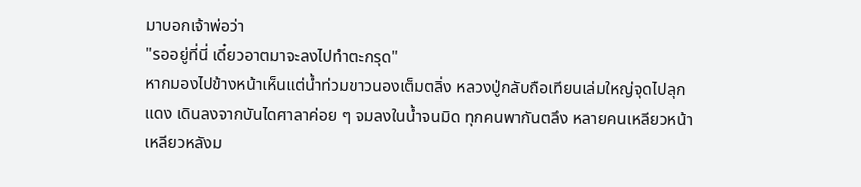มาบอกเจ้าพ่อว่า
"รออยู่ที่นี่ เดี๋ยวอาตมาจะลงไปทำตะกรุด"
หากมองไปข้างหน้าเห็นแต่น้ำท่วมขาวนองเต็มตลิ่ง หลวงปู่กลับถือเทียนเล่มใหญ่จุดไปลุกแดง เดินลงจากบันไดศาลาค่อย ๆ จมลงในน้ำจนมิด ทุกคนพากันตลึง หลายคนเหลียวหน้าเหลียวหลังม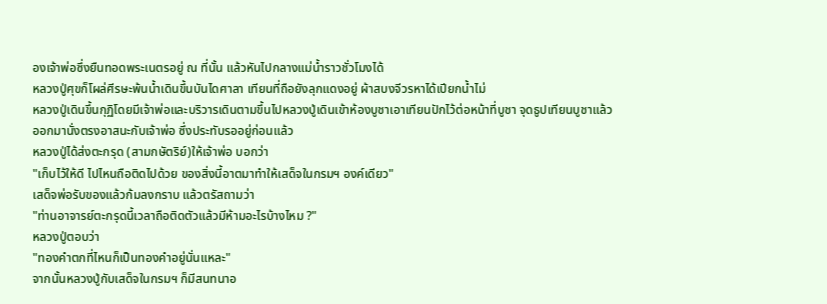องเจ้าพ่อซึ่งยืนทอดพระเนตรอยู่ ณ ที่นั้น แล้วหันไปกลางแม่น้ำราวชั่วโมงได้
หลวงปู่ศุขก็โผล่ศีรษะพ้นน้ำเดินขึ้นบันไดศาลา เทียนที่ถือยังลุกแดงอยู่ ผ้าสบงจีวรหาได้เปียกน้ำไม่
หลวงปู่เดินขึ้นกุฏิโดยมีเจ้าพ่อและบริวารเดินตามขึ้นไปหลวงปู่เดินเข้าห้องบูชาเอาเทียนปักไว้ต่อหน้าที่บูชา จุดธูปเทียนบูชาแล้วออกมานั่งตรงอาสนะกับเจ้าพ่อ ซึ่งประทับรออยู่ก่อนแล้ว
หลวงปู่ได้ส่งตะกรุด (สามกษัตริย์)ให้เจ้าพ่อ บอกว่า
"เก็บไว้ให้ดี ไปไหนถือติดไปด้วย ของสิ่งนี้อาตมาทำให้เสด็จในกรมฯ องค์เดียว"
เสด็จพ่อรับของแล้วก้มลงกราบ แล้วตรัสถามว่า
"ท่านอาจารย์ตะกรุดนี้เวลาถือติดตัวแล้วมีห้ามอะไรบ้างไหม ?"
หลวงปู่ตอบว่า
"ทองคำตกที่ไหนก็เป็นทองคำอยู่นั่นแหละ"
จากนั้นหลวงปู่กับเสด็จในกรมฯ ก็มีสนทนาอ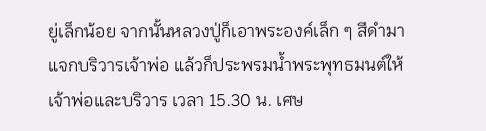ยู่เล็กน้อย จากนั้นหลวงปู่ก็เอาพระองค์เล็ก ๆ สีดำมาแจกบริวารเจ้าพ่อ แล้วก็ประพรมน้ำพระพุทธมนต์ให้เจ้าพ่อและบริวาร เวลา 15.30 น. เศษ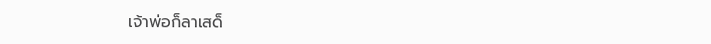เจ้าพ่อก็ลาเสด็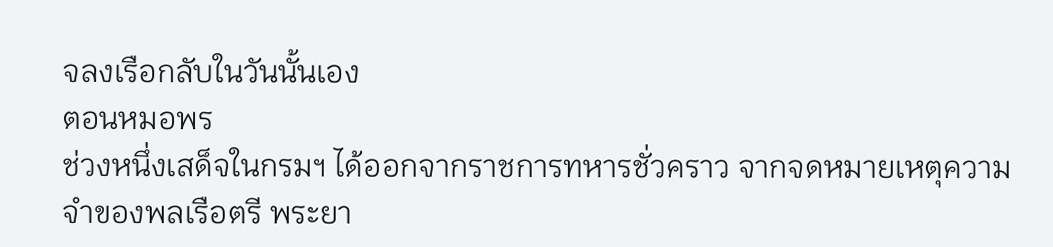จลงเรือกลับในวันนั้นเอง
ตอนหมอพร
ช่วงหนึ่งเสด็จในกรมฯ ได้ออกจากราชการทหารชั่วคราว จากจดหมายเหตุความจำของพลเรือตรี พระยา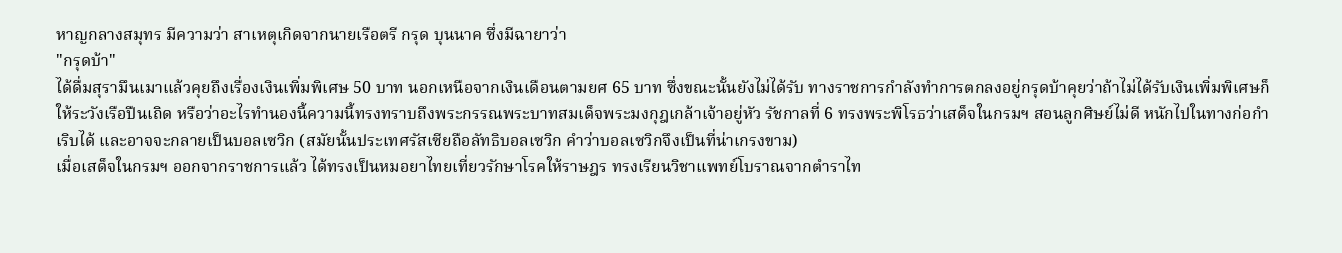หาญกลางสมุทร มีความว่า สาเหตุเกิดจากนายเรือตรี กรุด บุนนาค ซึ่งมีฉายาว่า
"กรุดบ้า"
ได้ดื่มสุรามึนเมาแล้วคุยถึงเรื่องเงินเพิ่มพิเศษ 50 บาท นอกเหนือจากเงินเดือนตามยศ 65 บาท ซึ่งขณะนั้นยังไม่ได้รับ ทางราชการกำลังทำการตกลงอยู่กรุดบ้าคุยว่าถ้าไม่ได้รับเงินเพิ่มพิเศษก็ให้ระวังเรือปืนเถิด หรือว่าอะไรทำนองนี้ความนี้ทรงทราบถึงพระกรรณพระบาทสมเด็จพระมงกุฎเกล้าเจ้าอยู่หัว รัชกาลที่ 6 ทรงพระพิโรธว่าเสด็จในกรมฯ สอนลูกศิษย์ไม่ดี หนักไปในทางก่อกำเริบได้ และอาจจะกลายเป็นบอลเซวิก (สมัยนั้นประเทศรัสเซียถือลัทธิบอลเซวิก คำว่าบอลเซวิกจึงเป็นที่น่าเกรงขาม)
เมื่อเสด็จในกรมฯ ออกจากราชการแล้ว ได้ทรงเป็นหมอยาไทยเที่ยวรักษาโรคให้ราษฎร ทรงเรียนวิชาแพทย์โบราณจากตำราไท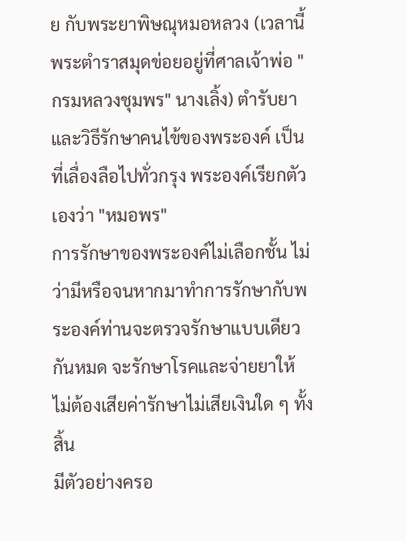ย กับพระยาพิษณุหมอหลวง (เวลานี้พระตำราสมุดข่อยอยู่ที่ศาลเจ้าพ่อ "กรมหลวงชุมพร" นางเลิ้ง) ตำรับยาและวิธีรักษาคนไข้ของพระองค์ เป็นที่เลื่องลือไปทั่วกรุง พระองค์เรียกตัวเองว่า "หมอพร"
การรักษาของพระองค์ไม่เลือกชั้น ไม่ว่ามีหรือจนหากมาทำการรักษากับพระองค์ท่านจะตรวจรักษาแบบเดียวกันหมด จะรักษาโรคและจ่ายยาให้ ไม่ต้องเสียค่ารักษาไม่เสียเงินใด ๆ ทั้งสิ้น
มีตัวอย่างครอ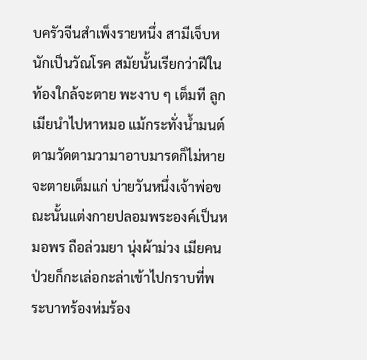บครัวจีนสำเพ็งรายหนึ่ง สามีเจ็บหนักเป็นวัณโรค สมัยนั้นเรียกว่าฝีในท้องใกล้จะตาย พะงาบ ๆ เต็มที ลูกเมียนำไปหาหมอ แม้กระทั่งน้ำมนต์ตามวัดตามวามาอาบมารดก็ไม่หาย จะตายเต็มแก่ บ่ายวันหนึ่งเจ้าพ่อขณะนั้นแต่งกายปลอมพระองค์เป็นหมอพร ถือล่วมยา นุ่งผ้าม่วง เมียคนป่วยก็กะเล่อกะล่าเข้าไปกราบที่พระบาทร้องห่มร้อง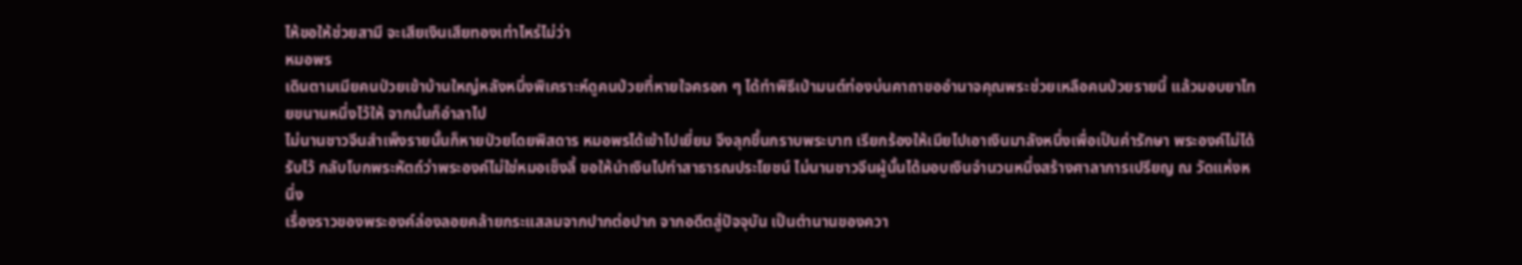ไห้ขอให้ช่วยสามี จะเสียเงินเสียทองเท่าไหร่ไม่ว่า
หมอพร
เดินตามเมียคนป่วยเข้าบ้านใหญ่หลังหนึ่งพิเคราะห์ดูคนป่วยที่หายใจครอก ๆ ได้ทำพิธีเป่ามนต์ท่องบ่นคาถาขออำนาจคุณพระช่วยเหลือคนป่วยรายนี้ แล้วมอบยาไทยขนานหนึ่งไว้ให้ จากนั้นก็อำลาไป
ไม่นานชาวจีนสำเพ็งรายนั้นก็หายป่วยโดยพิสดาร หมอพรได้เข้าไปเยี่ยม จึงลุกขึ้นกราบพระบาท เรียกร้องให้เมียไปเอาเงินมาลังหนึ่งเพื่อเป็นค่ารักษา พระองค์ไม่ได้รับไว้ กลับโบกพระหัตถ์ว่าพระองค์ไม่ใช่หมอเซ็งลี้ ขอให้นำเงินไปทำสาธารณประโยชน์ ไม่นานชาวจีนผู้นั้นได้มอบเงินจำนวนหนึ่งสร้างศาลาการเปรียญ ณ วัดแห่งหนึ่ง
เรื่องราวของพระองค์ล่องลอยคล้ายกระแสลมจากปากต่อปาก จากอดีตสู่ปัจจุบัน เป็นตำนานของควา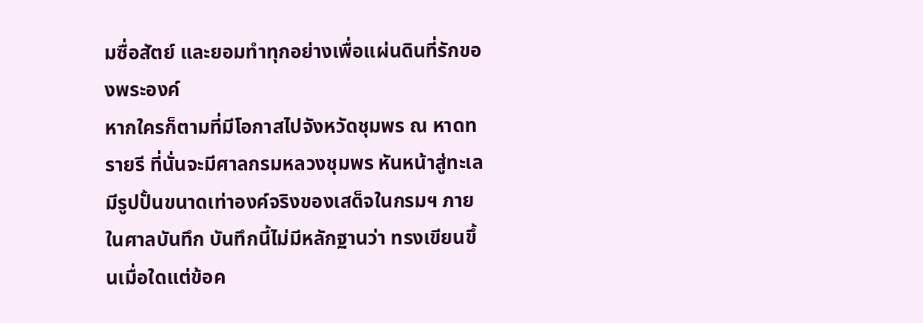มซื่อสัตย์ และยอมทำทุกอย่างเพื่อแผ่นดินที่รักของพระองค์
หากใครก็ตามที่มีโอกาสไปจังหวัดชุมพร ณ หาดทรายรี ที่นั่นจะมีศาลกรมหลวงชุมพร หันหน้าสู่ทะเล มีรูปปั้นขนาดเท่าองค์จริงของเสด็จในกรมฯ ภายในศาลบันทึก บันทึกนี้ไม่มีหลักฐานว่า ทรงเขียนขึ้นเมื่อใดแต่ข้อค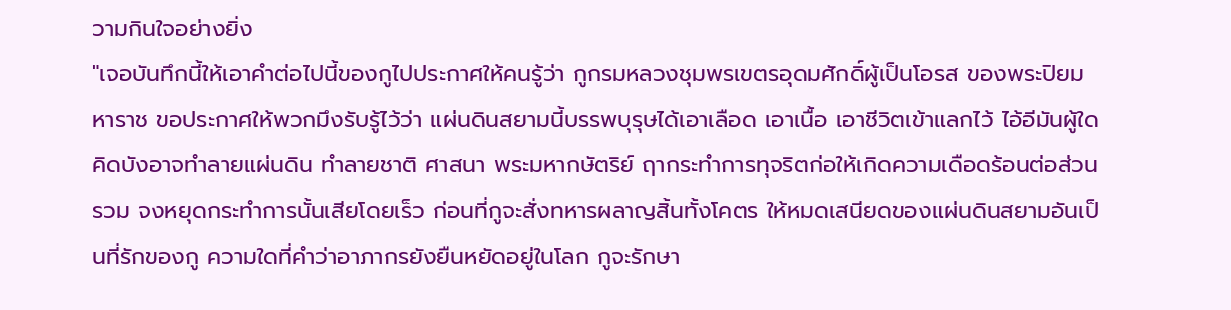วามกินใจอย่างยิ่ง
"เจอบันทึกนี้ให้เอาคำต่อไปนี้ของกูไปประกาศให้คนรู้ว่า กูกรมหลวงชุมพรเขตรอุดมศักดิ์ผู้เป็นโอรส ของพระปิยมหาราช ขอประกาศให้พวกมึงรับรู้ไว้ว่า แผ่นดินสยามนี้บรรพบุรุษได้เอาเลือด เอาเนื้อ เอาชีวิตเข้าแลกไว้ ไอ้อีมันผู้ใดคิดบังอาจทำลายแผ่นดิน ทำลายชาติ ศาสนา พระมหากษัตริย์ ฤากระทำการทุจริตก่อให้เกิดความเดือดร้อนต่อส่วนรวม จงหยุดกระทำการนั้นเสียโดยเร็ว ก่อนที่กูจะสั่งทหารผลาญสิ้นทั้งโคตร ให้หมดเสนียดของแผ่นดินสยามอันเป็นที่รักของกู ความใดที่คำว่าอาภากรยังยืนหยัดอยู่ในโลก กูจะรักษา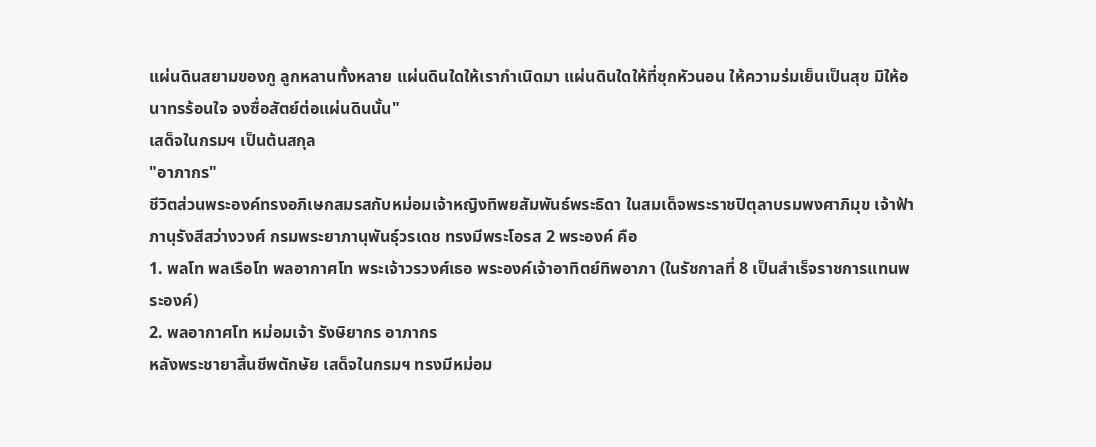แผ่นดินสยามของกู ลูกหลานทั้งหลาย แผ่นดินใดให้เรากำเนิดมา แผ่นดินใดให้ที่ซุกหัวนอน ให้ความร่มเย็นเป็นสุข มิให้อนาทรร้อนใจ จงซื่อสัตย์ต่อแผ่นดินนั้น"
เสด็จในกรมฯ เป็นต้นสกุล
"อาภากร"
ชีวิตส่วนพระองค์ทรงอภิเษกสมรสกับหม่อมเจ้าหญิงทิพยสัมพันธ์พระธิดา ในสมเด็จพระราชปิตุลาบรมพงศาภิมุข เจ้าฟ้าภานุรังสีสว่างวงศ์ กรมพระยาภานุพันธุ์วรเดช ทรงมีพระโอรส 2 พระองค์ คือ
1. พลโท พลเรือโท พลอากาศโท พระเจ้าวรวงศ์เธอ พระองค์เจ้าอาทิตย์ทิพอาภา (ในรัชกาลที่ 8 เป็นสำเร็จราชการแทนพระองค์)
2. พลอากาศโท หม่อมเจ้า รังษิยากร อาภากร
หลังพระชายาสิ้นชีพตักษัย เสด็จในกรมฯ ทรงมีหม่อม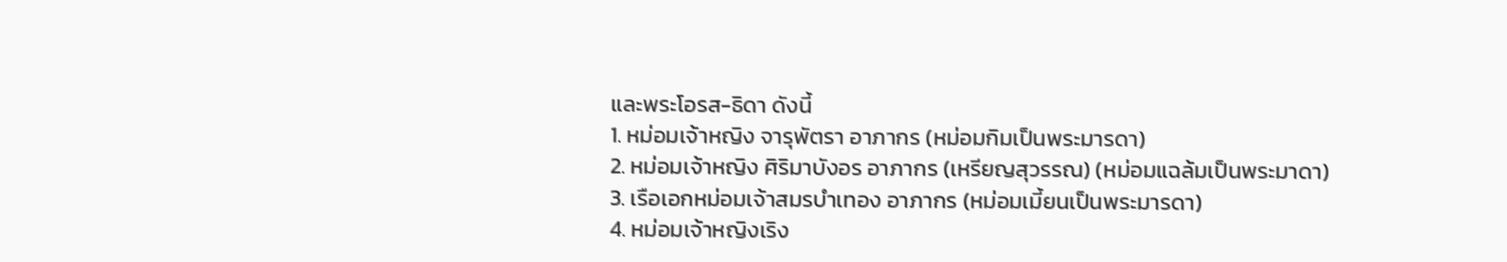และพระโอรส-ธิดา ดังนี้
1. หม่อมเจ้าหญิง จารุพัตรา อาภากร (หม่อมกิมเป็นพระมารดา)
2. หม่อมเจ้าหญิง ศิริมาบังอร อาภากร (เหรียญสุวรรณ) (หม่อมแฉล้มเป็นพระมาดา)
3. เรือเอกหม่อมเจ้าสมรบำเทอง อาภากร (หม่อมเมี้ยนเป็นพระมารดา)
4. หม่อมเจ้าหญิงเริง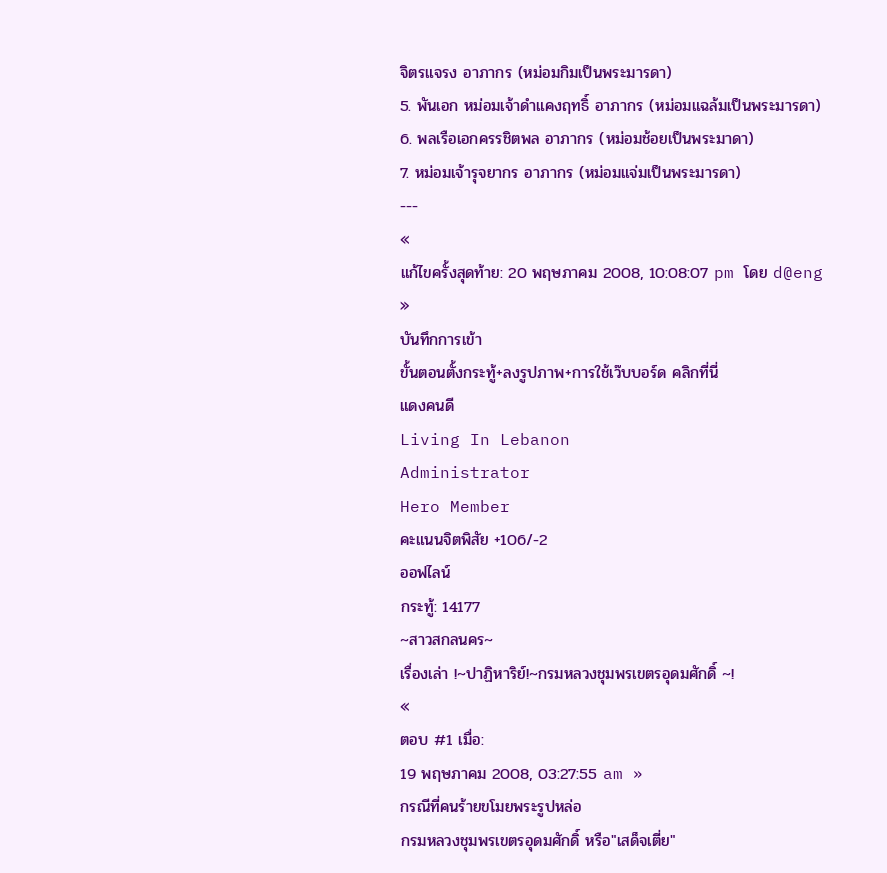จิตรแจรง อาภากร (หม่อมกิมเป็นพระมารดา)
5. พันเอก หม่อมเจ้าดำแคงฤทธิ์ อาภากร (หม่อมแฉล้มเป็นพระมารดา)
6. พลเรือเอกครรชิตพล อาภากร (หม่อมช้อยเป็นพระมาดา)
7. หม่อมเจ้ารุจยากร อาภากร (หม่อมแจ่มเป็นพระมารดา)
---
«
แก้ไขครั้งสุดท้าย: 20 พฤษภาคม 2008, 10:08:07 pm โดย d@eng
»
บันทึกการเข้า
ขั้นตอนตั้งกระทู้+ลงรูปภาพ+การใช้เว๊บบอร์ด คลิกที่นี่
แดงคนดี
Living In Lebanon
Administrator
Hero Member
คะแนนจิตพิสัย +106/-2
ออฟไลน์
กระทู้: 14177
~สาวสกลนคร~
เรื่องเล่า !~ปาฏิหาริย์!~กรมหลวงชุมพรเขตรอุดมศักดิ์ ~!
«
ตอบ #1 เมื่อ:
19 พฤษภาคม 2008, 03:27:55 am »
กรณีที่คนร้ายขโมยพระรูปหล่อ
กรมหลวงชุมพรเขตรอุดมศักดิ์ หรือ"เสด็จเตี่ย"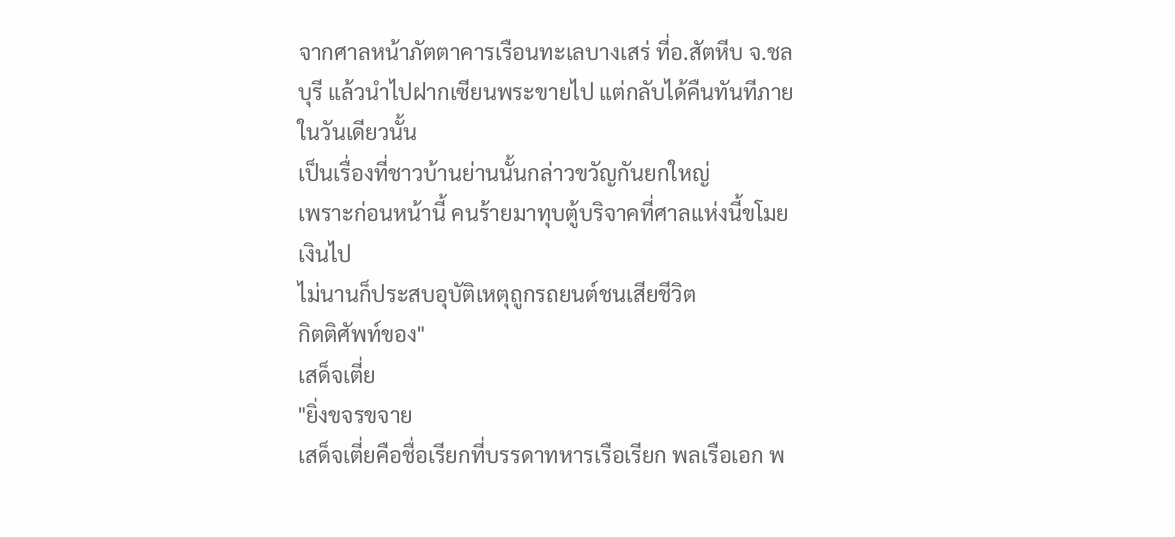จากศาลหน้าภัตตาคารเรือนทะเลบางเสร่ ที่อ.สัตหีบ จ.ชลบุรี แล้วนำไปฝากเซียนพระขายไป แต่กลับได้คืนทันทีภายในวันเดียวนั้น
เป็นเรื่องที่ชาวบ้านย่านนั้นกล่าวขวัญกันยกใหญ่
เพราะก่อนหน้านี้ คนร้ายมาทุบตู้บริจาคที่ศาลแห่งนี้ขโมยเงินไป
ไม่นานก็ประสบอุบัติเหตุถูกรถยนต์ชนเสียชีวิต
กิตติศัพท์ของ"
เสด็จเตี่ย
"ยิ่งขจรขจาย
เสด็จเตี่ยคือชื่อเรียกที่บรรดาทหารเรือเรียก พลเรือเอก พ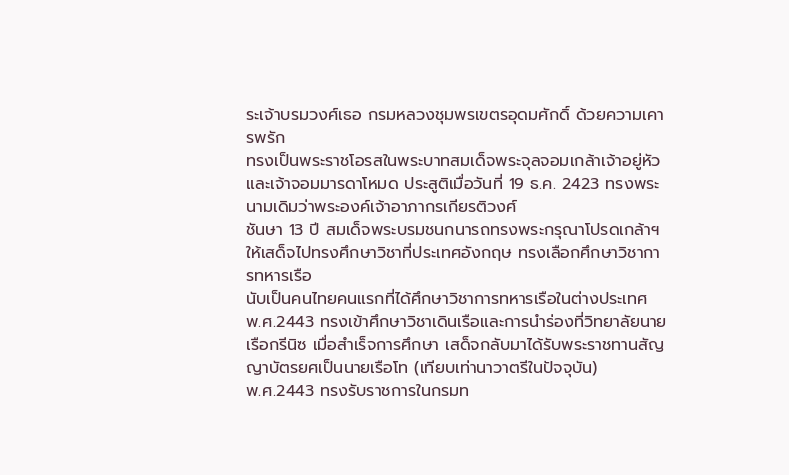ระเจ้าบรมวงศ์เธอ กรมหลวงชุมพรเขตรอุดมศักดิ์ ด้วยความเคารพรัก
ทรงเป็นพระราชโอรสในพระบาทสมเด็จพระจุลจอมเกล้าเจ้าอยู่หัว และเจ้าจอมมารดาโหมด ประสูติเมื่อวันที่ 19 ธ.ค. 2423 ทรงพระนามเดิมว่าพระองค์เจ้าอาภากรเกียรติวงศ์
ชันษา 13 ปี สมเด็จพระบรมชนกนารถทรงพระกรุณาโปรดเกล้าฯ ให้เสด็จไปทรงศึกษาวิชาที่ประเทศอังกฤษ ทรงเลือกศึกษาวิชาการทหารเรือ
นับเป็นคนไทยคนแรกที่ได้ศึกษาวิชาการทหารเรือในต่างประเทศ
พ.ศ.2443 ทรงเข้าศึกษาวิชาเดินเรือและการนำร่องที่วิทยาลัยนายเรือกรีนิซ เมื่อสำเร็จการศึกษา เสด็จกลับมาได้รับพระราชทานสัญญาบัตรยศเป็นนายเรือโท (เทียบเท่านาวาตรีในปัจจุบัน)
พ.ศ.2443 ทรงรับราชการในกรมท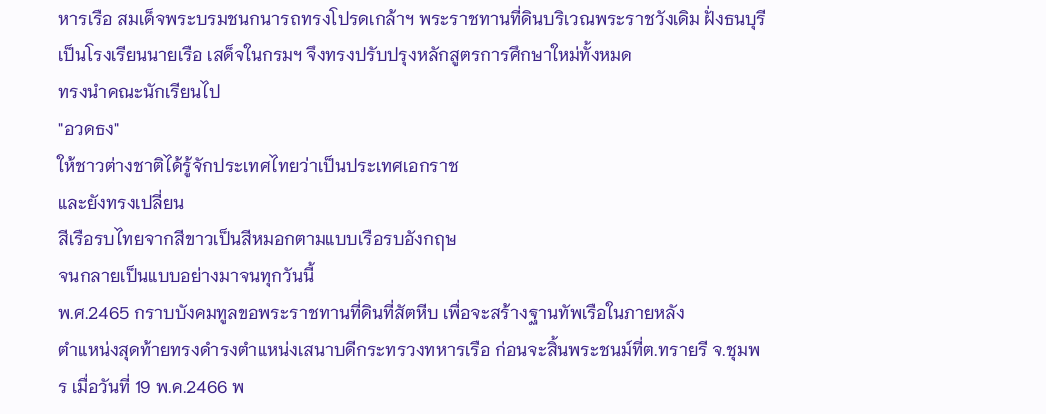หารเรือ สมเด็จพระบรมชนกนารถทรงโปรดเกล้าฯ พระราชทานที่ดินบริเวณพระราชวังเดิม ฝั่งธนบุรี เป็นโรงเรียนนายเรือ เสด็จในกรมฯ จึงทรงปรับปรุงหลักสูตรการศึกษาใหม่ทั้งหมด
ทรงนำคณะนักเรียนไป
"อวดธง"
ให้ชาวต่างชาติได้รู้จักประเทศไทยว่าเป็นประเทศเอกราช
และยังทรงเปลี่ยน
สีเรือรบไทยจากสีขาวเป็นสีหมอกตามแบบเรือรบอังกฤษ
จนกลายเป็นแบบอย่างมาจนทุกวันนี้
พ.ศ.2465 กราบบังคมทูลขอพระราชทานที่ดินที่สัตหีบ เพื่อจะสร้างฐานทัพเรือในภายหลัง
ตำแหน่งสุดท้ายทรงดำรงตำแหน่งเสนาบดีกระทรวงทหารเรือ ก่อนจะสิ้นพระชนม์ที่ต.ทรายรี จ.ชุมพร เมื่อวันที่ 19 พ.ค.2466 พ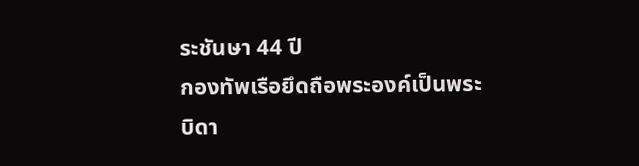ระชันษา 44 ปี
กองทัพเรือยึดถือพระองค์เป็นพระบิดา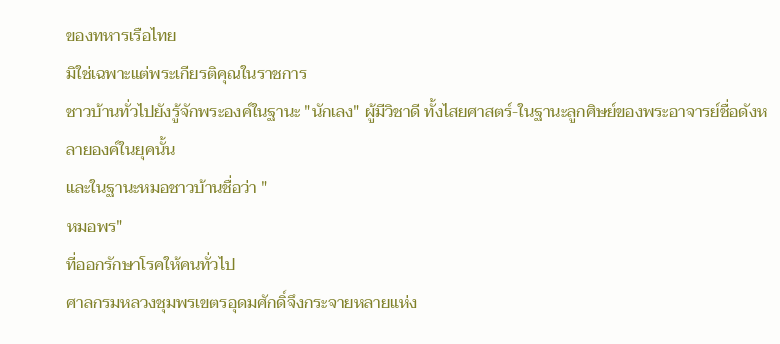ของทหารเรือไทย
มิใช่เฉพาะแต่พระเกียรติคุณในราชการ
ชาวบ้านทั่วไปยังรู้จักพระองค์ในฐานะ "นักเลง" ผู้มีวิชาดี ทั้งไสยศาสตร์-ในฐานะลูกศิษย์ของพระอาจารย์ชื่อดังหลายองค์ในยุคนั้น
และในฐานะหมอชาวบ้านชื่อว่า "
หมอพร"
ที่ออกรักษาโรคให้คนทั่วไป
ศาลกรมหลวงชุมพรเขตรอุดมศักดิ์จึงกระจายหลายแห่ง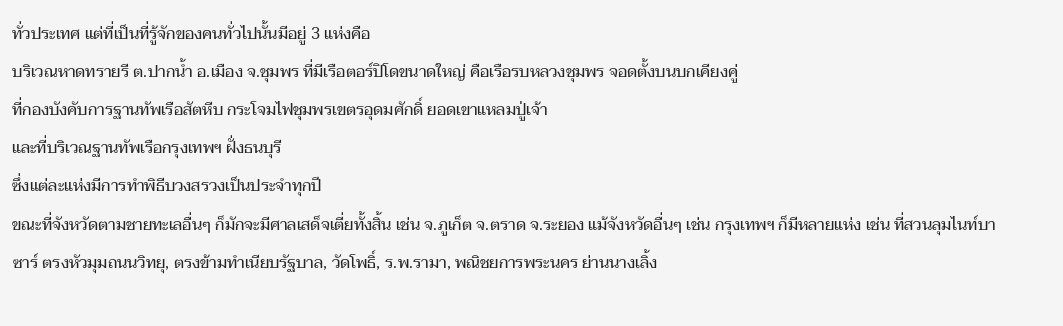ทั่วประเทศ แต่ที่เป็นที่รู้จักของคนทั่วไปนั้นมีอยู่ 3 แห่งคือ
บริเวณหาดทรายรี ต.ปากน้ำ อ.เมือง จ.ชุมพร ที่มีเรือตอร์ปิโดขนาดใหญ่ คือเรือรบหลวงชุมพร จอดตั้งบนบกเคียงคู่
ที่กองบังคับการฐานทัพเรือสัตหีบ กระโจมไฟชุมพรเขตรอุดมศักดิ์ ยอดเขาแหลมปู่เจ้า
และที่บริเวณฐานทัพเรือกรุงเทพฯ ฝั่งธนบุรี
ซึ่งแต่ละแห่งมีการทำพิธีบวงสรวงเป็นประจำทุกปี
ขณะที่จังหวัดตามชายทะเลอื่นๆ ก็มักจะมีศาลเสด็จเตี่ยทั้งสิ้น เช่น จ.ภูเก็ต จ.ตราด จ.ระยอง แม้จังหวัดอื่นๆ เช่น กรุงเทพฯ ก็มีหลายแห่ง เช่น ที่สวนลุมไนท์บาซาร์ ตรงหัวมุมถนนวิทยุ, ตรงข้ามทำเนียบรัฐบาล, วัดโพธิ์, ร.พ.รามา, พณิชยการพระนคร ย่านนางเลิ้ง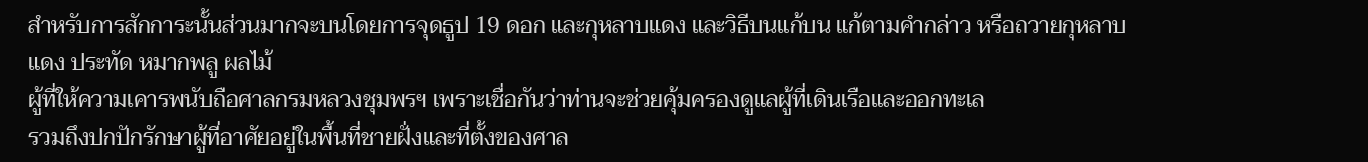สำหรับการสักการะนั้นส่วนมากจะบนโดยการจุดธูป 19 ดอก และกุหลาบแดง และวิธีบนแก้บน แก้ตามคำกล่าว หรือถวายกุหลาบแดง ประทัด หมากพลู ผลไม้
ผู้ที่ให้ความเคารพนับถือศาลกรมหลวงชุมพรฯ เพราะเชื่อกันว่าท่านจะช่วยคุ้มครองดูแลผู้ที่เดินเรือและออกทะเล
รวมถึงปกปักรักษาผู้ที่อาศัยอยู่ในพื้นที่ชายฝั่งและที่ตั้งของศาล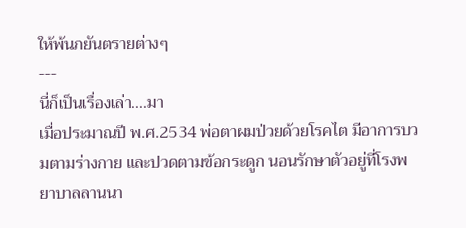ให้พ้นภยันตรายต่างๆ
---
นี่ก็เป็นเรื่องเล่า....มา
เมื่อประมาณปี พ.ศ.2534 พ่อตาผมป่วยด้วยโรคไต มีอาการบวมตามร่างกาย และปวดตามข้อกระดูก นอนรักษาตัวอยู่ที่โรงพยาบาลลานนา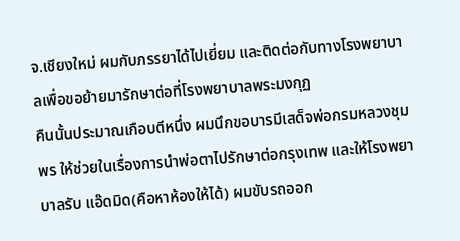จ.เชียงใหม่ ผมกับภรรยาได้ไปเยี่ยม และติดต่อกับทางโรงพยาบาลเพื่อขอย้ายมารักษาต่อที่โรงพยาบาลพระมงกุฏ
คืนนั้นประมาณเกือบตีหนึ่ง ผมนึกขอบารมีเสด็จพ่อกรมหลวงชุมพร ให้ช่วยในเรื่องการนำพ่อตาไปรักษาต่อกรุงเทพ และให้โรงพยาบาลรับ แอ๊ดมิด(คือหาห้องให้ได้) ผมขับรถออก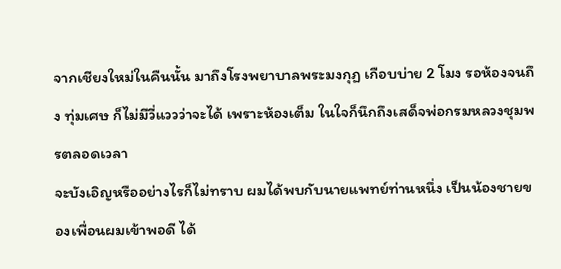จากเชียงใหม่ในคืนนั้น มาถึงโรงพยาบาลพระมงกุฏ เกือบบ่าย 2 โมง รอห้องจนถึง ทุ่มเศษ ก็ไม่มีวี่แววว่าจะได้ เพราะห้องเต็ม ในใจก็นึกถึงเสด็จพ่อกรมหลวงชุมพรตลอดเวลา
จะบังเอิญหรืออย่างไรก็ไม่ทราบ ผมได้พบกับนายแพทย์ท่านหนึ่ง เป็นน้องชายของเพื่อนผมเข้าพอดี ได้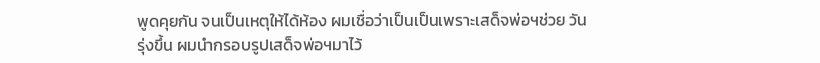พูดคุยกัน จนเป็นเหตุให้ได้ห้อง ผมเชื่อว่าเป็นเป็นเพราะเสด็จพ่อฯช่วย วันรุ่งขึ้น ผมนำกรอบรูปเสด็จพ่อฯมาไว้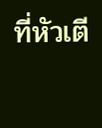ที่หัวเตี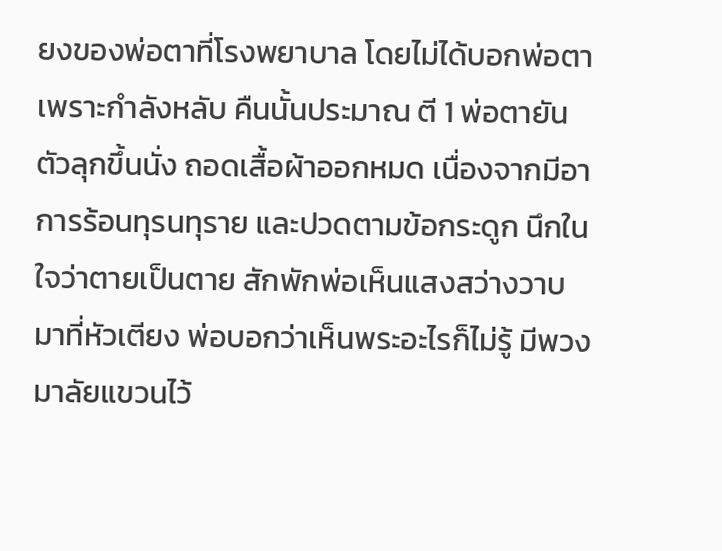ยงของพ่อตาที่โรงพยาบาล โดยไม่ได้บอกพ่อตาเพราะกำลังหลับ คืนนั้นประมาณ ตี 1 พ่อตายันตัวลุกขึ้นนั่ง ถอดเสื้อผ้าออกหมด เนื่องจากมีอาการร้อนทุรนทุราย และปวดตามข้อกระดูก นึกในใจว่าตายเป็นตาย สักพักพ่อเห็นแสงสว่างวาบมาที่หัวเตียง พ่อบอกว่าเห็นพระอะไรก็ไม่รู้ มีพวงมาลัยแขวนไว้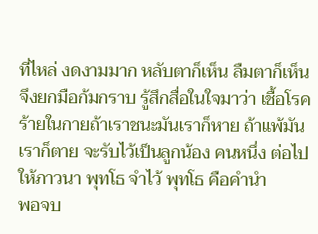ที่ไหล่ งดงามมาก หลับตาก็เห็น ลืมตาก็เห็น จึงยกมือก้มกราบ รู้สึกสื่อในใจมาว่า เชื้อโรคร้ายในกายถ้าเราชนะมันเราก็หาย ถ้าแพ้มันเราก็ตาย จะรับไว้เป็นลูกน้อง คนหนึ่ง ต่อไปให้ภาวนา พุทโธ จำไว้ พุทโธ คือคำนำ
พอจบ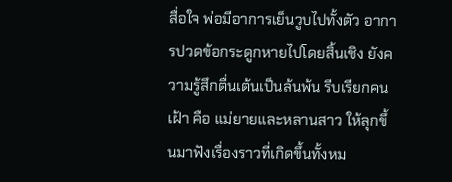สื่อใจ พ่อมีอาการเย็นวูบไปทั้งตัว อาการปวดข้อกระดูกหายไปโดยสิ้นเชิง ยังความรู้สึกตื่นเต้นเป็นล้นพ้น รีบเรียกคนเฝ้า คือ แม่ยายและหลานสาว ให้ลุกขึ้นมาฟังเรื่องราวที่เกิดขึ้นทั้งหม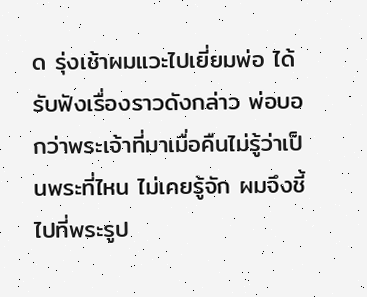ด รุ่งเช้าผมแวะไปเยี่ยมพ่อ ได้รับฟังเรื่องราวดังกล่าว พ่อบอกว่าพระเจ้าที่มาเมื่อคืนไม่รู้ว่าเป็นพระที่ไหน ไม่เคยรู้จัก ผมจึงชี้ไปที่พระรูป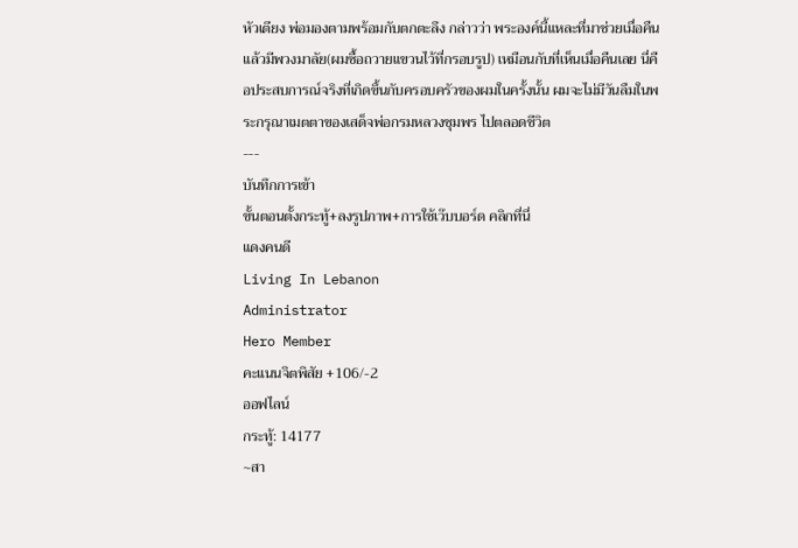หัวเตียง พ่อมองตามพร้อมกับตกตะลึง กล่าวว่า พระองค์นี้แหละที่มาช่วยเมื่อคืน แล้วมีพวงมาลัย(ผมซื้อถวายแขวนไว้ที่กรอบรูป) เหมือนกับที่เห็นเมื่อคืนเลย นี่คือประสบการณ์จริงที่เกิดขึ้นกับครอบครัวของผมในครั้งนั้น ผมจะไม่มีวันลืมในพระกรุณาเมตตาของเสด็จพ่อกรมหลวงชุมพร ไปตลอดชีวิต
---
บันทึกการเข้า
ขั้นตอนตั้งกระทู้+ลงรูปภาพ+การใช้เว๊บบอร์ด คลิกที่นี่
แดงคนดี
Living In Lebanon
Administrator
Hero Member
คะแนนจิตพิสัย +106/-2
ออฟไลน์
กระทู้: 14177
~สา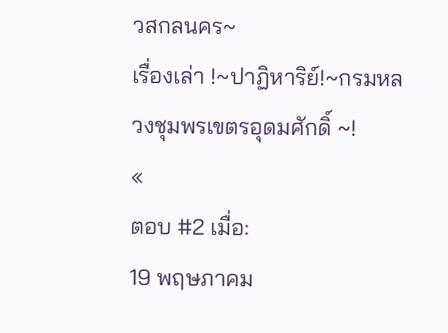วสกลนคร~
เรื่องเล่า !~ปาฏิหาริย์!~กรมหลวงชุมพรเขตรอุดมศักดิ์ ~!
«
ตอบ #2 เมื่อ:
19 พฤษภาคม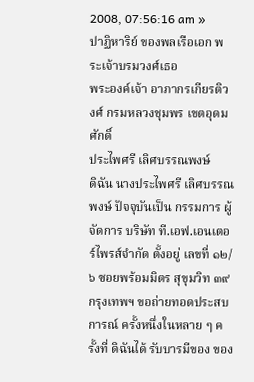2008, 07:56:16 am »
ปาฏิหาริย์ ของพลเรือเอก พระเจ้าบรมวงศ์เธอ
พระองค์เจ้า อาภากรเกียรติวงศ์ กรมหลวงชุมพร เขตอุดมศักดิ์
ประไพศรี เลิศบรรณพงษ์
ดิฉัน นางประไพศรี เลิศบรรณพงษ์ ปัจจุบันเป็น กรรมการ ผู้จัดการ บริษัท ที.เอฟ.เอนเตอร์ไพรส์จำกัด ตั้งอยู่ เลขที่ ๑๒/๖ ซอยพร้อมมิตร สุขุมวิท ๓๙ กรุงเทพฯ ขอถ่ายทอดประสบการณ์ ครั้งหนึ่งในหลาย ๆ ครั้งที่ ดิฉันได้ รับบารมีของ ของ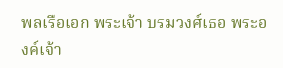พลเรือเอก พระเจ้า บรมวงศ์เธอ พระองค์เจ้า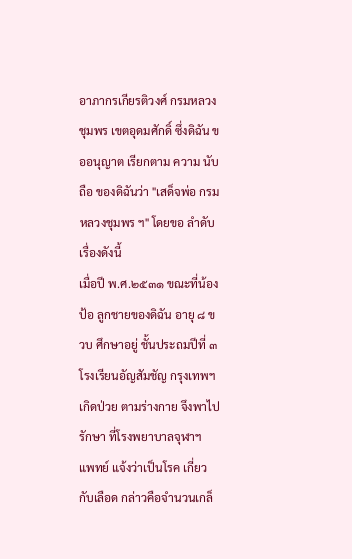อาภากรเกียรติวงศ์ กรมหลวง ชุมพร เขตอุดมศักดิ์ ซึ่งดิฉัน ขออนุญาต เรียกตาม ความ นับถือ ของดิฉันว่า "เสด็จพ่อ กรมหลวงชุมพร ฯ" โดยขอ ลำดับเรื่องดังนี้
เมื่อปี พ.ศ.๒๕๓๑ ขณะที่น้องป้อ ลูกชายของดิฉัน อายุ ๘ ขวบ ศึกษาอยู่ ชั้นประถมปีที่ ๓ โรงเรียนอัญสัมชัญ กรุงเทพฯ เกิดป่วย ตามร่างกาย จึงพาไปรักษา ที่โรงพยาบาลจุฬาฯ แพทย์ แจ้งว่าเป็นโรค เกี่ยวกับเลือด กล่าวคือจำนวนเกล็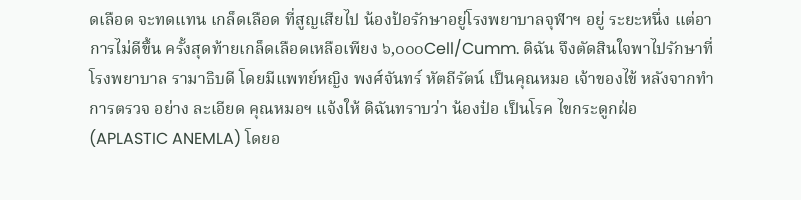ดเลือด จะทดแทน เกล็ดเลือด ที่สูญเสียไป น้องป้อรักษาอยู่โรงพยาบาลจุฬาฯ อยู่ ระยะหนึ่ง แต่อาการไม่ดีขึ้น ครั้งสุดท้ายเกล็ดเลือดเหลือเพียง ๖,๐๐๐Cell/Cumm. ดิฉัน จึงตัดสินใจพาไปรักษาที่โรงพยาบาล รามาธิบดี โดยมีแพทย์หญิง พงศ์จันทร์ หัตถีรัตน์ เป็นคุณหมอ เจ้าของไข้ หลังจากทำการตรวจ อย่าง ละเอียด คุณหมอฯ แจ้งให้ ดิฉันทราบว่า น้องป๋อ เป็นโรค ไขกระดูกฝ่อ (APLASTIC ANEMLA) โดยอ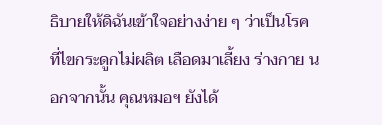ธิบายให้ดิฉันเข้าใจอย่างง่าย ๆ ว่าเป็นโรค ที่ไขกระดูกไม่ผลิต เลือดมาเลี้ยง ร่างกาย นอกจากนั้น คุณหมอฯ ยังได้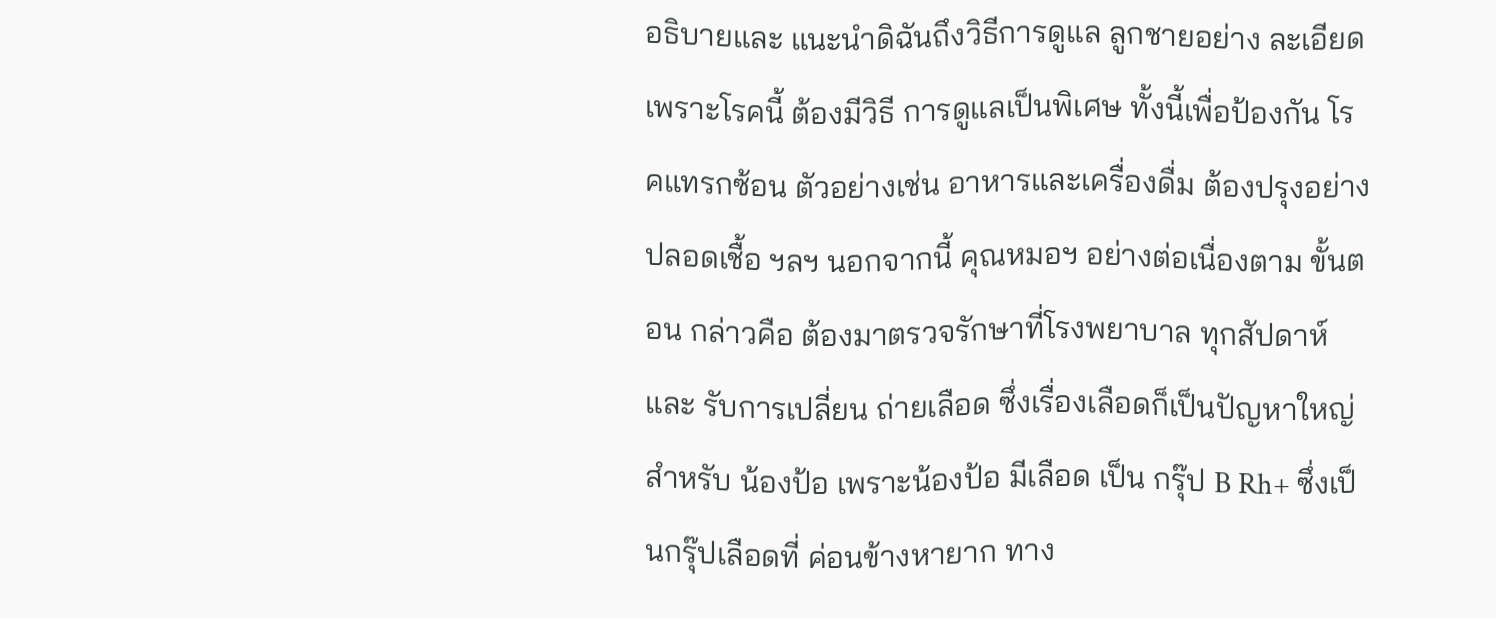อธิบายและ แนะนำดิฉันถึงวิธีการดูแล ลูกชายอย่าง ละเอียด เพราะโรคนี้ ต้องมีวิธี การดูแลเป็นพิเศษ ทั้งนี้เพื่อป้องกัน โรคแทรกซ้อน ตัวอย่างเช่น อาหารและเครื่องดื่ม ต้องปรุงอย่างปลอดเชื้อ ฯลฯ นอกจากนี้ คุณหมอฯ อย่างต่อเนื่องตาม ขั้นตอน กล่าวคือ ต้องมาตรวจรักษาที่โรงพยาบาล ทุกสัปดาห์ และ รับการเปลี่ยน ถ่ายเลือด ซึ่งเรื่องเลือดก็เป็นปัญหาใหญ่ สำหรับ น้องป้อ เพราะน้องป้อ มีเลือด เป็น กรุ๊ป B Rh+ ซึ่งเป็นกรุ๊ปเลือดที่ ค่อนข้างหายาก ทาง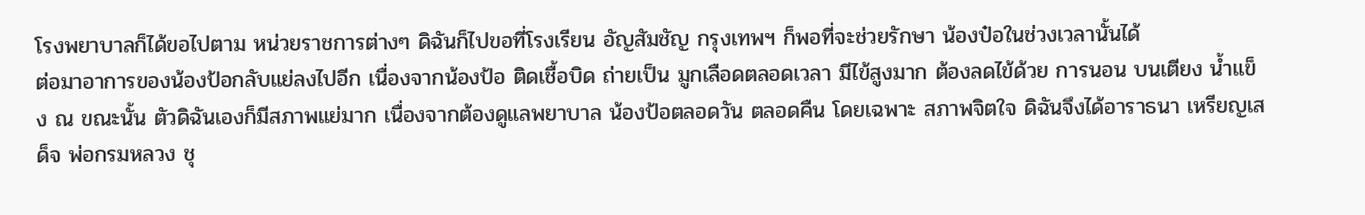โรงพยาบาลก็ได้ขอไปตาม หน่วยราชการต่างๆ ดิฉันก็ไปขอที่โรงเรียน อัญสัมชัญ กรุงเทพฯ ก็พอที่จะช่วยรักษา น้องป๋อในช่วงเวลานั้นได้
ต่อมาอาการของน้องป้อกลับแย่ลงไปอีก เนื่องจากน้องป้อ ติดเชื้อบิด ถ่ายเป็น มูกเลือดตลอดเวลา มีไข้สูงมาก ต้องลดไข้ด้วย การนอน บนเตียง น้ำแข็ง ณ ขณะนั้น ตัวดิฉันเองก็มีสภาพแย่มาก เนื่องจากต้องดูแลพยาบาล น้องป้อตลอดวัน ตลอดคืน โดยเฉพาะ สภาพจิตใจ ดิฉันจึงได้อาราธนา เหรียญเสด็จ พ่อกรมหลวง ชุ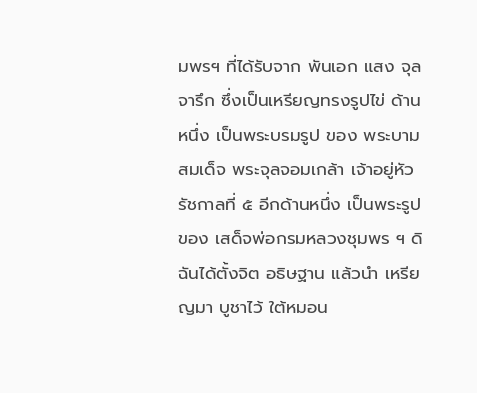มพรฯ ที่ได้รับจาก พันเอก แสง จุลจารึก ซึ่งเป็นเหรียญทรงรูปไข่ ด้านหนึ่ง เป็นพระบรมรูป ของ พระบามสมเด็จ พระจุลจอมเกล้า เจ้าอยู่หัว รัชกาลที่ ๕ อีกด้านหนึ่ง เป็นพระรูป ของ เสด็จพ่อกรมหลวงชุมพร ฯ ดิฉันได้ตั้งจิต อธิษฐาน แล้วนำ เหรียญมา บูชาไว้ ใต้หมอน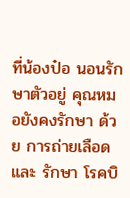ที่น้องป๋อ นอนรักษาตัวอยู่ คุณหมอยังคงรักษา ด้วย การถ่ายเลือด และ รักษา โรคบิ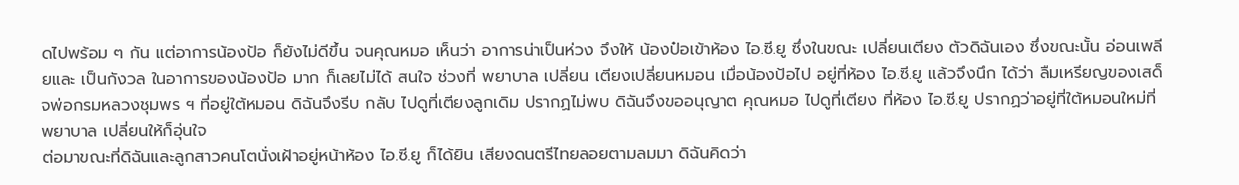ดไปพร้อม ๆ กัน แต่อาการน้องป้อ ก็ยังไม่ดีขึ้น จนคุณหมอ เห็นว่า อาการน่าเป็นห่วง จึงให้ น้องป๋อเข้าห้อง ไอ.ซี.ยู ซึ่งในขณะ เปลี่ยนเตียง ตัวดิฉันเอง ซึ่งขณะนั้น อ่อนเพลียและ เป็นกังวล ในอาการของน้องป้อ มาก ก็เลยไม่ได้ สนใจ ช่วงที่ พยาบาล เปลี่ยน เตียงเปลี่ยนหมอน เมื่อน้องป้อไป อยู่ที่ห้อง ไอ.ซี.ยู แล้วจึงนึก ได้ว่า ลืมเหรียญของเสด็จพ่อกรมหลวงชุมพร ฯ ที่อยู่ใต้หมอน ดิฉันจึงรีบ กลับ ไปดูที่เตียงลูกเดิม ปรากฏไม่พบ ดิฉันจึงขออนุญาต คุณหมอ ไปดูที่เตียง ที่ห้อง ไอ.ซี.ยู ปรากฏว่าอยู่ที่ใต้หมอนใหม่ที่พยาบาล เปลี่ยนให้ก็อุ่นใจ
ต่อมาขณะที่ดิฉันและลูกสาวคนโตนั่งเฝ้าอยู่หน้าห้อง ไอ.ซี.ยู ก็ได้ยิน เสียงดนตรีไทยลอยตามลมมา ดิฉันคิดว่า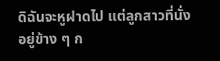ดิฉันจะหูฝาดไป แต่ลูกสาวที่นั่ง อยู่ข้าง ๆ ก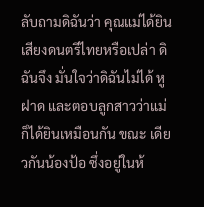ลับถามดิฉันว่า คุณแม่ได้ยินเสียงดนตรีไทยหรือเปล่า ดิฉันจึง มั่นใจว่าดิฉันไม่ได้ หูฝาด และตอบลูกสาวว่าแม่ก็ได้ยินเหมือนกัน ขณะ เดียวกันน้องป้อ ซึ่งอยู่ในห้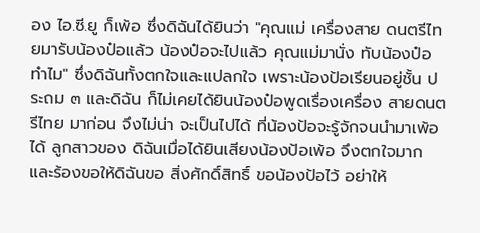อง ไอ.ซี.ยู ก็เพ้อ ซึ่งดิฉันได้ยินว่า "คุณแม่ เครื่องสาย ดนตรีไทยมารับน้องป๋อแล้ว น้องป๋อจะไปแล้ว คุณแม่มานั่ง ทับน้องป๋อทำไม" ซึ่งดิฉันทั้งตกใจและแปลกใจ เพราะน้องป้อเรียนอยู่ชั้น ประถม ๓ และดิฉัน ก็ไม่เคยได้ยินน้องป๋อพูดเรื่องเครื่อง สายดนตรีไทย มาก่อน จึงไม่น่า จะเป็นไปได้ ที่น้องป้อจะรู้จักจนนำมาเพ้อได้ ลูกสาวของ ดิฉันเมื่อได้ยินเสียงน้องป้อเพ้อ จึงตกใจมาก และร้องขอให้ดิฉันขอ สิ่งศักดิ์สิทธิ์ ขอน้องป้อไว้ อย่าให้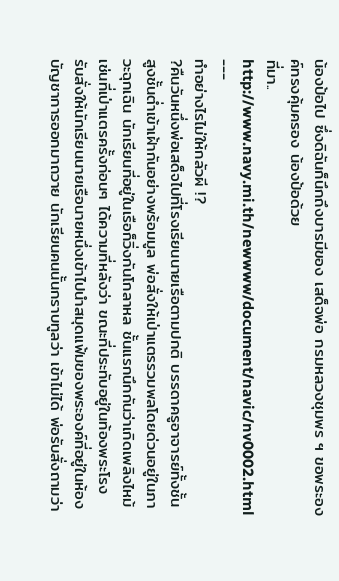น้องป้อไป ซึ่งดิฉันก็นึกถึงบารมีของ เสด็จพ่อ กรมหลวงชุมพร ฯ ขอพระองค์ทรงคุ้มครอง น้องป้อด้วย
ที่มา..
http://www.navy.mi.th/newwww/document/navic/nv0002.html
---
ทำอย่างไรไม่ให้กลัวผี !?
?คืนวันหนึ่งพ่อเสด็จไปที่โรงเรียนนายเรือตามปกติ บรรดาครูอาจารย์ทั้งชั้นสูงชั้นต่ำเข้าเฝ้ากันอย่างพร้อมมูล พ่อสั่งให้เป่าแตรรวมพลโดยด่วนอยู่ในภาวะฉุกเฉิน นักเรียนที่อยู่ในเรือก็วิ่งกันโกลาหล ชั้นแรกนึกกันว่าเกิดเพลิงไหม้ เช่นที่เป่าแตรครั้งก่อนๆ ได้ความที่หลังว่า ขณะที่ประทับอยู่ในท้องพระโรง รับสั่งให้นักเรียนนายเรือนายหนึ่งเข้าไปนำสมุดแฟ้มของพระองค์ที่อยู่ในห้องบัญชาการออกมาถวาย นักเรียนคนนั้นกราบทูลว่า เข้าไม่ได้ พ่อรับสั่งถามว่า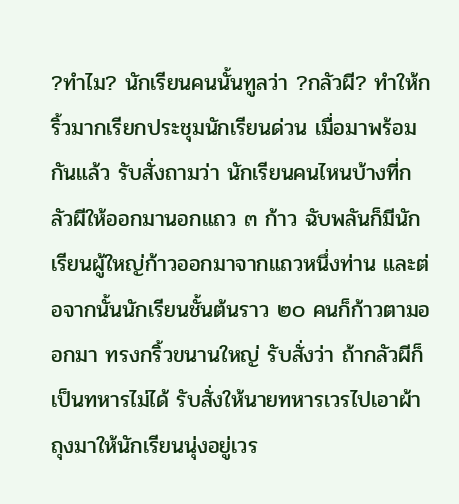?ทำไม? นักเรียนคนนั้นทูลว่า ?กลัวผี? ทำให้กริ้วมากเรียกประชุมนักเรียนด่วน เมื่อมาพร้อมกันแล้ว รับสั่งถามว่า นักเรียนคนไหนบ้างที่กลัวผีให้ออกมานอกแถว ๓ ก้าว ฉับพลันก็มีนักเรียนผู้ใหญ่ก้าวออกมาจากแถวหนึ่งท่าน และต่อจากนั้นนักเรียนชั้นต้นราว ๒๐ คนก็ก้าวตามออกมา ทรงกริ้วขนานใหญ่ รับสั่งว่า ถ้ากลัวผีก็เป็นทหารไม่ได้ รับสั่งให้นายทหารเวรไปเอาผ้าถุงมาให้นักเรียนนุ่งอยู่เวร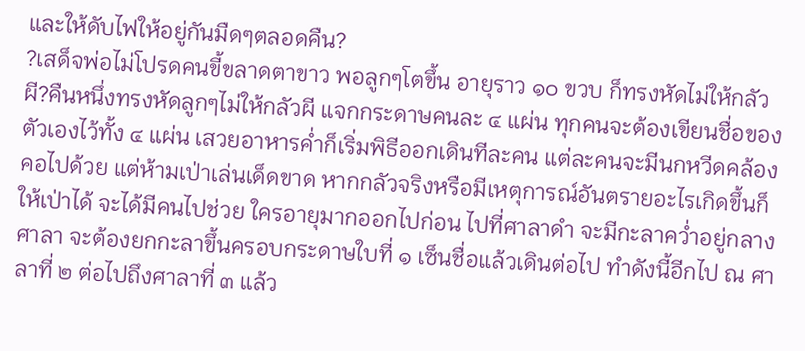และให้ดับไฟให้อยู่กันมืดๆตลอดคืน?
?เสด็จพ่อไม่โปรดคนขี้ขลาดตาขาว พอลูกๆโตขึ้น อายุราว ๑๐ ขวบ ก็ทรงหัดไม่ให้กลัวผี?คืนหนึ่งทรงหัดลูกๆไม่ให้กลัวผี แจกกระดาษคนละ ๔ แผ่น ทุกคนจะต้องเขียนชื่อของตัวเองไว้ทั้ง ๔ แผ่น เสวยอาหารค่ำก็เริ่มพิธีออกเดินทีละคน แต่ละคนจะมีนกหวีดคล้องคอไปด้วย แต่ห้ามเป่าเล่นเด็ดขาด หากกลัวจริงหรือมีเหตุการณ์อันตรายอะไรเกิดขึ้นก็ให้เป่าได้ จะได้มีคนไปช่วย ใครอายุมากออกไปก่อน ไปที่ศาลาดำ จะมีกะลาคว่ำอยู่กลางศาลา จะต้องยกกะลาขึ้นครอบกระดาษใบที่ ๑ เซ็นชื่อแล้วเดินต่อไป ทำดังนี้อีกไป ณ ศาลาที่ ๒ ต่อไปถึงศาลาที่ ๓ แล้ว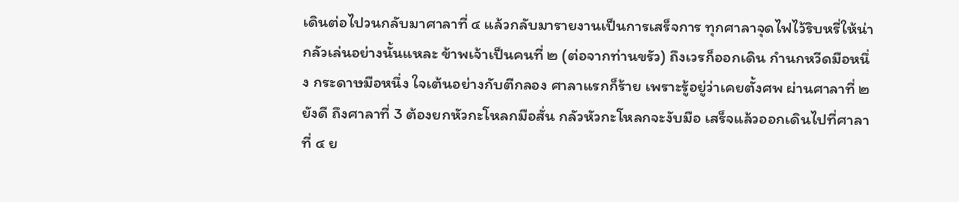เดินต่อไปวนกลับมาศาลาที่ ๔ แล้วกลับมารายงานเป็นการเสร็จการ ทุกศาลาจุดไฟไว้ริบหรี่ให้น่ากลัวเล่นอย่างนั้นแหละ ข้าพเจ้าเป็นคนที่ ๒ (ต่อจากท่านขรัว) ถึงเวรก็ออกเดิน กำนกหวีดมือหนึ่ง กระดาษมือหนึ่ง ใจเต้นอย่างกับตีกลอง ศาลาแรกก็ร้าย เพราะรู้อยู่ว่าเคยตั้งศพ ผ่านศาลาที่ ๒ ยังดี ถึงศาลาที่ 3 ต้องยกหัวกะโหลกมือสั่น กลัวหัวกะโหลกจะงับมือ เสร็จแล้วออกเดินไปที่ศาลาที่ ๔ ย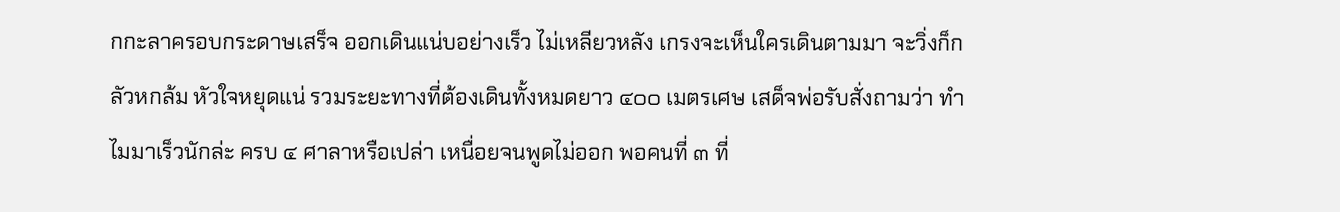กกะลาครอบกระดาษเสร็จ ออกเดินแน่บอย่างเร็ว ไม่เหลียวหลัง เกรงจะเห็นใครเดินตามมา จะวิ่งก็กลัวหกล้ม หัวใจหยุดแน่ รวมระยะทางที่ต้องเดินทั้งหมดยาว ๔๐๐ เมตรเศษ เสด็จพ่อรับสั่งถามว่า ทำไมมาเร็วนักล่ะ ครบ ๔ ศาลาหรือเปล่า เหนื่อยจนพูดไม่ออก พอคนที่ ๓ ที่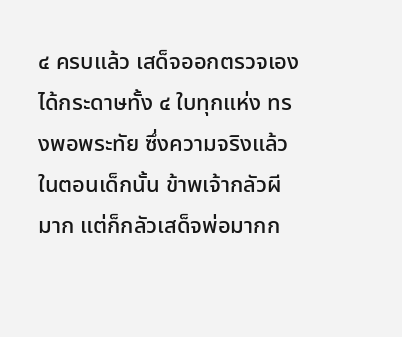๔ ครบแล้ว เสด็จออกตรวจเองได้กระดาษทั้ง ๔ ใบทุกแห่ง ทรงพอพระทัย ซึ่งความจริงแล้วในตอนเด็กนั้น ข้าพเจ้ากลัวผีมาก แต่ก็กลัวเสด็จพ่อมากก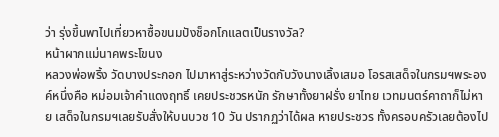ว่า รุ่งขึ้นพาไปเที่ยวหาซื้อขนมปังช็อกโกแลตเป็นรางวัล?
หน้าผากแม่นาคพระโขนง
หลวงพ่อพริ้ง วัดบางประกอก ไปมาหาสู่ระหว่างวัดกับวังนางเลิ้งเสมอ โอรสเสด็จในกรมฯพระองค์หนึ่งคือ หม่อมเจ้าคำแดงฤทธิ์ เคยประชวรหนัก รักษาทั้งยาฝรั่ง ยาไทย เวทมนตร์คาถาก็ไม่หาย เสด็จในกรมฯเลยรับสั่งให้บนบวช 10 วัน ปรากฏว่าได้ผล หายประชวร ทั้งครอบครัวเลยต้องไป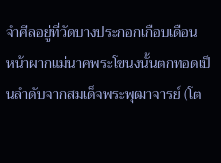จำศีลอยู่ที่วัดบางประกอกเกือบเดือน
หน้าผากแม่นาคพระโขนงนั้นตกทอดเป็นลำดับจากสมเด็จพระพุฒาจารย์ (โต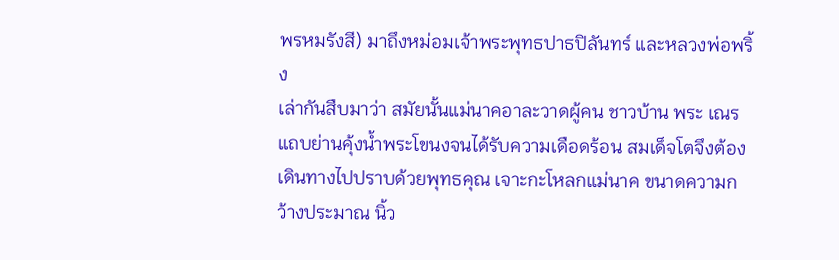พรหมรังสี) มาถึงหม่อมเจ้าพระพุทธปาธปิลันทร์ และหลวงพ่อพริ้ง
เล่ากันสืบมาว่า สมัยนั้นแม่นาคอาละวาดผู้คน ชาวบ้าน พระ เณรแถบย่านคุ้งน้ำพระโขนงจนได้รับความเดือดร้อน สมเด็จโตจึงต้องเดินทางไปปราบด้วยพุทธคุณ เจาะกะโหลกแม่นาค ขนาดความกว้างประมาณ นิ้ว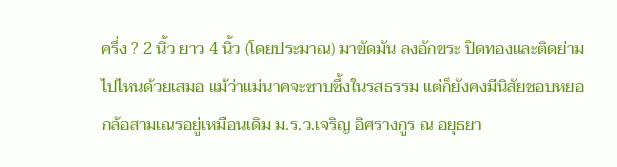ครึ่ง ? 2 นิ้ว ยาว 4 นิ้ว (โดยประมาณ) มาขัดมัน ลงอักขระ ปิดทองและติดย่ามไปไหนด้วยเสมอ แม้ว่าแม่นาคจะซาบซึ้งในรสธรรม แต่ก็ยังคงมีนิสัยชอบหยอกล้อสามเณรอยู่เหมือนเดิม ม.ร.ว.เจริญ อิศรางกูร ณ อยุธยา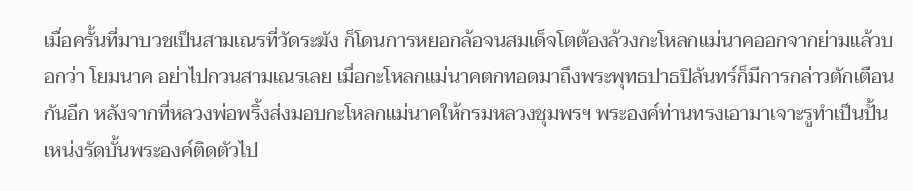เมื่อครั้นที่มาบวชเป็นสามเณรที่วัดระฆัง ก็โดนการหยอกล้อจนสมเด็จโตต้องล้วงกะโหลกแม่นาคออกจากย่ามแล้วบอกว่า โยมนาค อย่าไปกวนสามเณรเลย เมื่อกะโหลกแม่นาคตกทอดมาถึงพระพุทธปาธปิลันทร์ก็มีการกล่าวตักเตือนกันอีก หลังจากที่หลวงพ่อพริ้งส่งมอบกะโหลกแม่นาคให้กรมหลวงชุมพรฯ พระองค์ท่านทรงเอามาเจาะรูทำเป็นปั้นเหน่งรัดบั้นพระองค์ติดตัวไป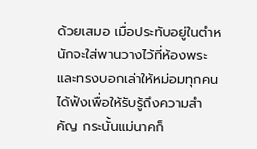ด้วยเสมอ เมื่อประทับอยู่ในตำหนักจะใส่พานวางไว้ที่ห้องพระ และทรงบอกเล่าให้หม่อมทุกคนได้ฟังเพื่อให้รับรู้ถึงความสำคัญ กระนั้นแม่นาคก็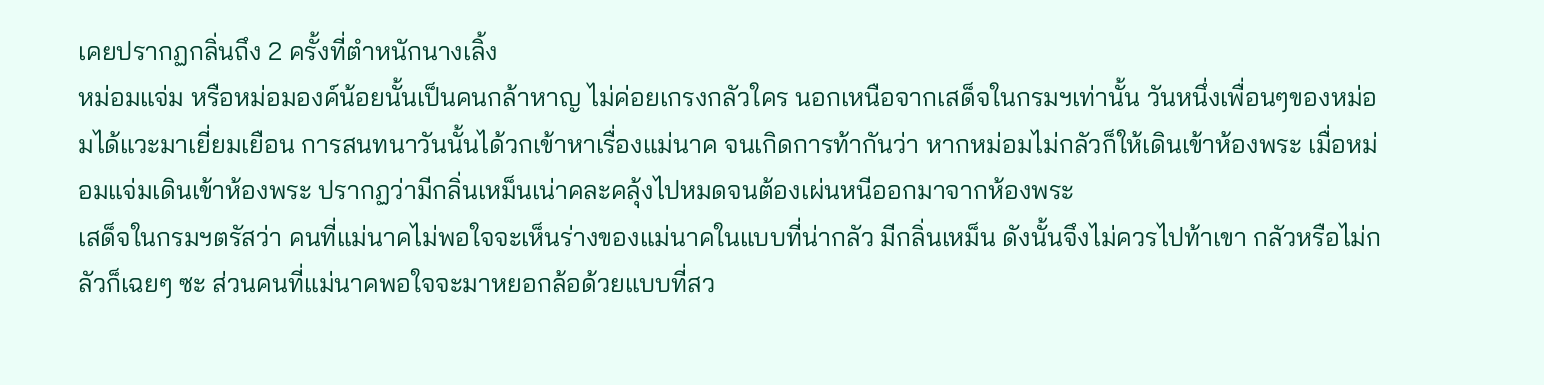เคยปรากฏกลิ่นถึง 2 ครั้งที่ตำหนักนางเลิ้ง
หม่อมแจ่ม หรือหม่อมองค์น้อยนั้นเป็นคนกล้าหาญ ไม่ค่อยเกรงกลัวใคร นอกเหนือจากเสด็จในกรมฯเท่านั้น วันหนึ่งเพื่อนๆของหม่อมได้แวะมาเยี่ยมเยือน การสนทนาวันนั้นได้วกเข้าหาเรื่องแม่นาค จนเกิดการท้ากันว่า หากหม่อมไม่กลัวก็ให้เดินเข้าห้องพระ เมื่อหม่อมแจ่มเดินเข้าห้องพระ ปรากฏว่ามีกลิ่นเหม็นเน่าคละคลุ้งไปหมดจนต้องเผ่นหนีออกมาจากห้องพระ
เสด็จในกรมฯตรัสว่า คนที่แม่นาคไม่พอใจจะเห็นร่างของแม่นาคในแบบที่น่ากลัว มีกลิ่นเหม็น ดังนั้นจึงไม่ควรไปท้าเขา กลัวหรือไม่กลัวก็เฉยๆ ซะ ส่วนคนที่แม่นาคพอใจจะมาหยอกล้อด้วยแบบที่สว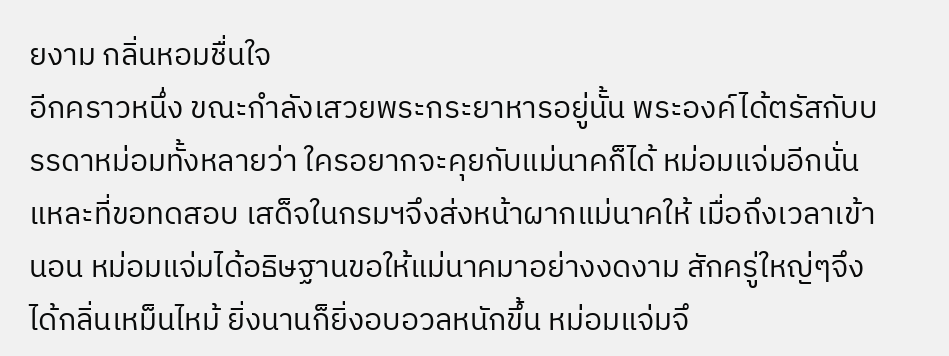ยงาม กลิ่นหอมชื่นใจ
อีกคราวหนึ่ง ขณะกำลังเสวยพระกระยาหารอยู่นั้น พระองค์ได้ตรัสกับบรรดาหม่อมทั้งหลายว่า ใครอยากจะคุยกับแม่นาคก็ได้ หม่อมแจ่มอีกนั่นแหละที่ขอทดสอบ เสด็จในกรมฯจึงส่งหน้าผากแม่นาคให้ เมื่อถึงเวลาเข้านอน หม่อมแจ่มได้อธิษฐานขอให้แม่นาคมาอย่างงดงาม สักครู่ใหญ่ๆจึงได้กลิ่นเหม็นไหม้ ยิ่งนานก็ยิ่งอบอวลหนักขึ้น หม่อมแจ่มจึ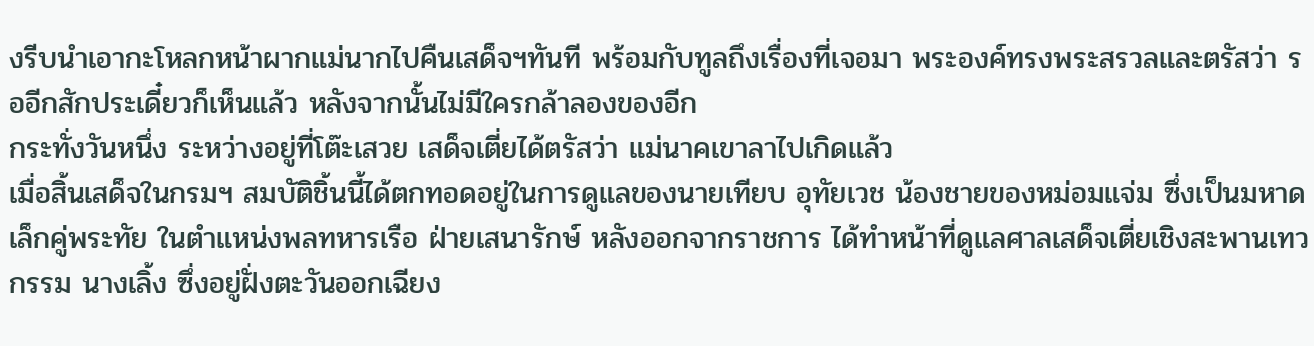งรีบนำเอากะโหลกหน้าผากแม่นากไปคืนเสด็จฯทันที พร้อมกับทูลถึงเรื่องที่เจอมา พระองค์ทรงพระสรวลและตรัสว่า รออีกสักประเดี๋ยวก็เห็นแล้ว หลังจากนั้นไม่มีใครกล้าลองของอีก
กระทั่งวันหนึ่ง ระหว่างอยู่ที่โต๊ะเสวย เสด็จเตี่ยได้ตรัสว่า แม่นาคเขาลาไปเกิดแล้ว
เมื่อสิ้นเสด็จในกรมฯ สมบัติชิ้นนี้ได้ตกทอดอยู่ในการดูแลของนายเทียบ อุทัยเวช น้องชายของหม่อมแจ่ม ซึ่งเป็นมหาดเล็กคู่พระทัย ในตำแหน่งพลทหารเรือ ฝ่ายเสนารักษ์ หลังออกจากราชการ ได้ทำหน้าที่ดูแลศาลเสด็จเตี่ยเชิงสะพานเทวกรรม นางเลิ้ง ซึ่งอยู่ฝั่งตะวันออกเฉียง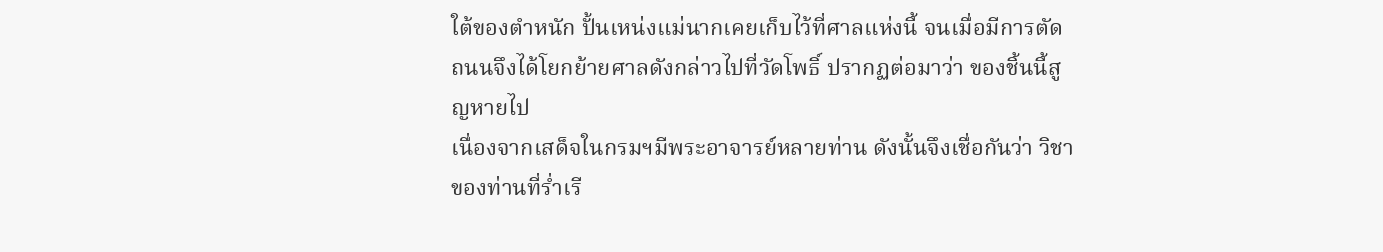ใต้ของตำหนัก ปั้นเหน่งแม่นากเคยเก็บไว้ที่ศาลแห่งนี้ จนเมื่อมีการตัดถนนจึงได้โยกย้ายศาลดังกล่าวไปที่วัดโพธิ์ ปรากฏต่อมาว่า ของชิ้นนี้สูญหายไป
เนื่องจากเสด็จในกรมฯมีพระอาจารย์หลายท่าน ดังนั้นจึงเชื่อกันว่า วิชาของท่านที่ร่ำเรี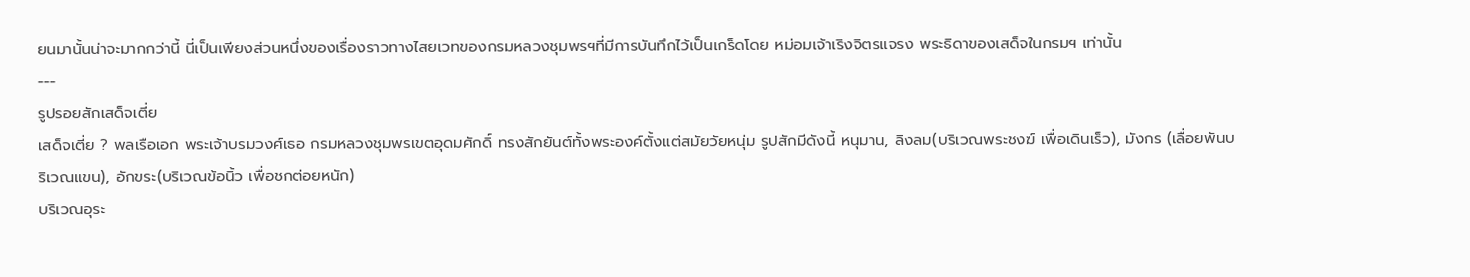ยนมานั้นน่าจะมากกว่านี้ นี่เป็นเพียงส่วนหนึ่งของเรื่องราวทางไสยเวทของกรมหลวงชุมพรฯที่มีการบันทึกไว้เป็นเกร็ดโดย หม่อมเจ้าเริงจิตรแจรง พระธิดาของเสด็จในกรมฯ เท่านั้น
---
รูปรอยสักเสด็จเตี่ย
เสด็จเตี่ย ? พลเรือเอก พระเจ้าบรมวงศ์เธอ กรมหลวงชุมพรเขตอุดมศักดิ์ ทรงสักยันต์ทั้งพระองค์ตั้งแต่สมัยวัยหนุ่ม รูปสักมีดังนี้ หนุมาน, ลิงลม(บริเวณพระชงฆ์ เพื่อเดินเร็ว), มังกร (เลื่อยพันบริเวณแขน), อักขระ(บริเวณข้อนิ้ว เพื่อชกต่อยหนัก)
บริเวณอุระ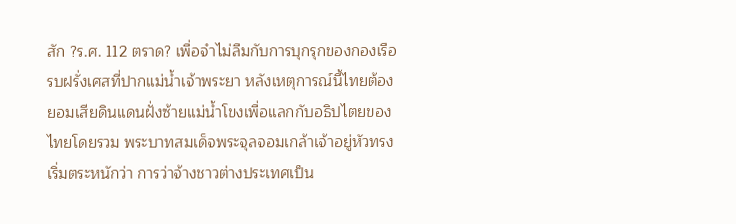สัก ?ร.ศ. 112 ตราด? เพื่อจำไม่ลืมกับการบุกรุกของกองเรือรบฝรั่งเศสที่ปากแม่น้ำเจ้าพระยา หลังเหตุการณ์นี้ไทยต้องยอมเสียดินแดนฝั่งซ้ายแม่น้ำโขงเพื่อแลกกับอธิปไตยของไทยโดยรวม พระบาทสมเด็จพระจุลจอมเกล้าเจ้าอยู่หัวทรงเริ่มตระหนักว่า การว่าจ้างชาวต่างประเทศเป็น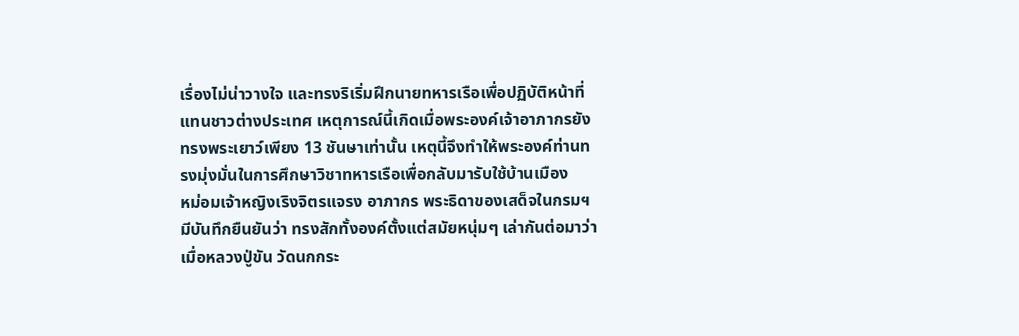เรื่องไม่น่าวางใจ และทรงริเริ่มฝึกนายทหารเรือเพื่อปฏิบัติหน้าที่แทนชาวต่างประเทศ เหตุการณ์นี้เกิดเมื่อพระองค์เจ้าอาภากรยังทรงพระเยาว์เพียง 13 ชันษาเท่านั้น เหตุนี้จึงทำให้พระองค์ท่านทรงมุ่งมั่นในการศึกษาวิชาทหารเรือเพื่อกลับมารับใช้บ้านเมือง
หม่อมเจ้าหญิงเริงจิตรแจรง อาภากร พระธิดาของเสด็จในกรมฯมีบันทึกยืนยันว่า ทรงสักทั้งองค์ตั้งแต่สมัยหนุ่มๆ เล่ากันต่อมาว่า เมื่อหลวงปู่ขัน วัดนกกระ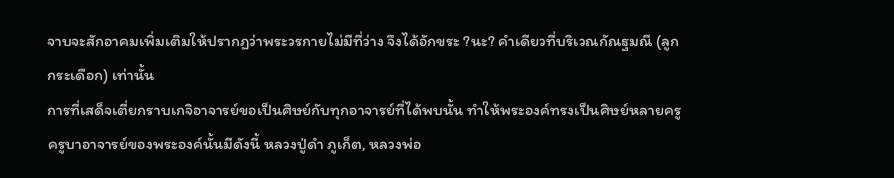จาบจะสักอาคมเพิ่มเติมให้ปรากฏว่าพระวรกายไม่มีที่ว่าง จึงได้อักขระ ?นะ? คำเดียวที่บริเวณกัณฐมณี (ลูกกระเดือก) เท่านั้น
การที่เสด็จเตี่ยกราบเกจิอาจารย์ขอเป็นศิษย์กับทุกอาจารย์ที่ได้พบนั้น ทำให้พระองค์ทรงเป็นศิษย์หลายครู ครูบาอาจารย์ของพระองค์นั้นมีดังนี้ หลวงปู่ดำ ภูเก็ต, หลวงพ่อ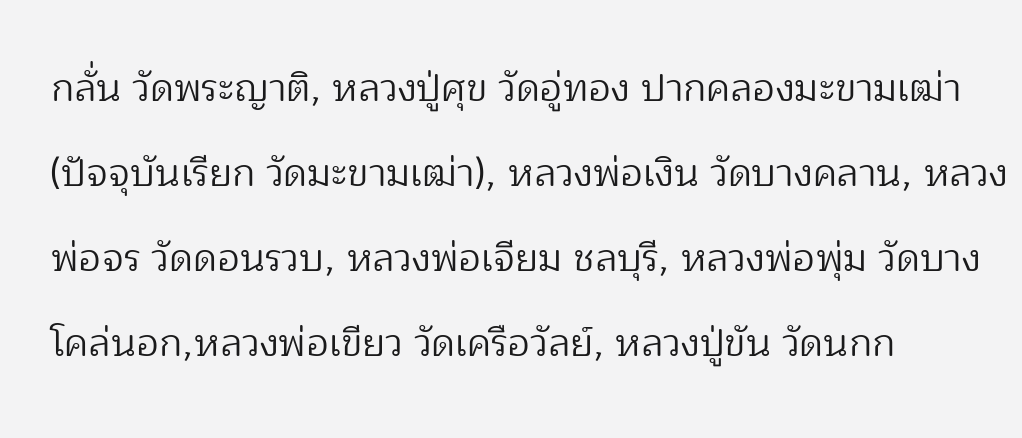กลั่น วัดพระญาติ, หลวงปู่ศุข วัดอู่ทอง ปากคลองมะขามเฒ่า (ปัจจุบันเรียก วัดมะขามเฒ่า), หลวงพ่อเงิน วัดบางคลาน, หลวงพ่อจร วัดดอนรวบ, หลวงพ่อเจียม ชลบุรี, หลวงพ่อพุ่ม วัดบางโคล่นอก,หลวงพ่อเขียว วัดเครือวัลย์, หลวงปู่ขัน วัดนกก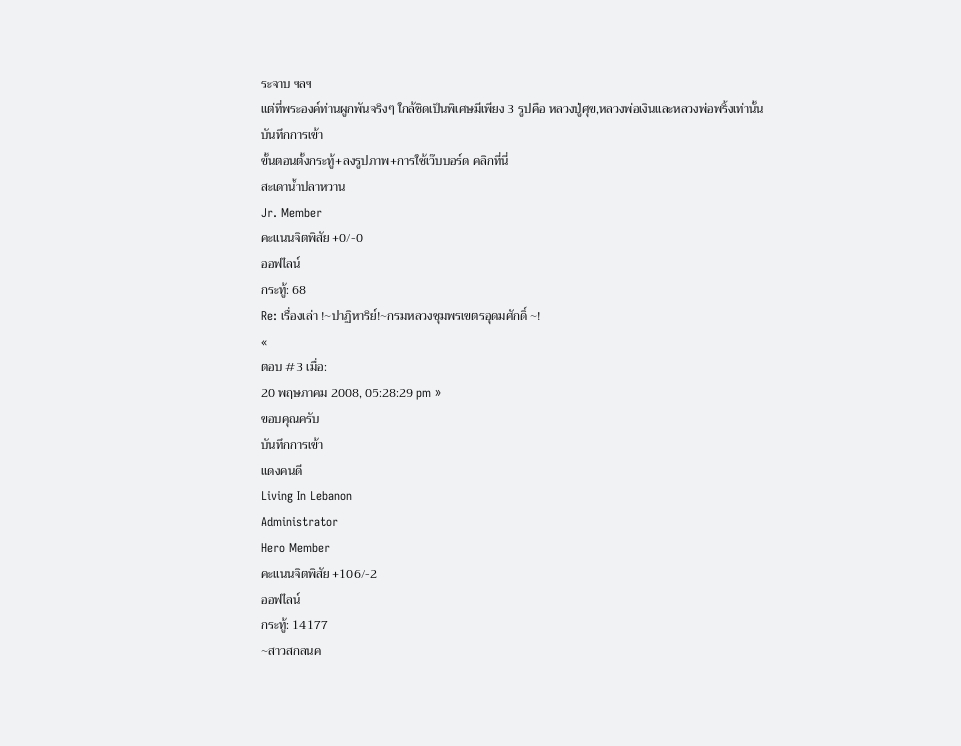ระจาบ ฯลฯ
แต่ที่พระองค์ท่านผูกพันจริงๆ ใกล้ชิดเป็นพิเศษมีเพียง 3 รูปคือ หลวงปู่ศุข,หลวงพ่อเงินและหลวงพ่อพริ้งเท่านั้น
บันทึกการเข้า
ขั้นตอนตั้งกระทู้+ลงรูปภาพ+การใช้เว๊บบอร์ด คลิกที่นี่
สะเดาน้ำปลาหวาน
Jr. Member
คะแนนจิตพิสัย +0/-0
ออฟไลน์
กระทู้: 68
Re: เรื่องเล่า !~ปาฏิหาริย์!~กรมหลวงชุมพรเขตรอุดมศักดิ์ ~!
«
ตอบ #3 เมื่อ:
20 พฤษภาคม 2008, 05:28:29 pm »
ขอบคุณครับ
บันทึกการเข้า
แดงคนดี
Living In Lebanon
Administrator
Hero Member
คะแนนจิตพิสัย +106/-2
ออฟไลน์
กระทู้: 14177
~สาวสกลนค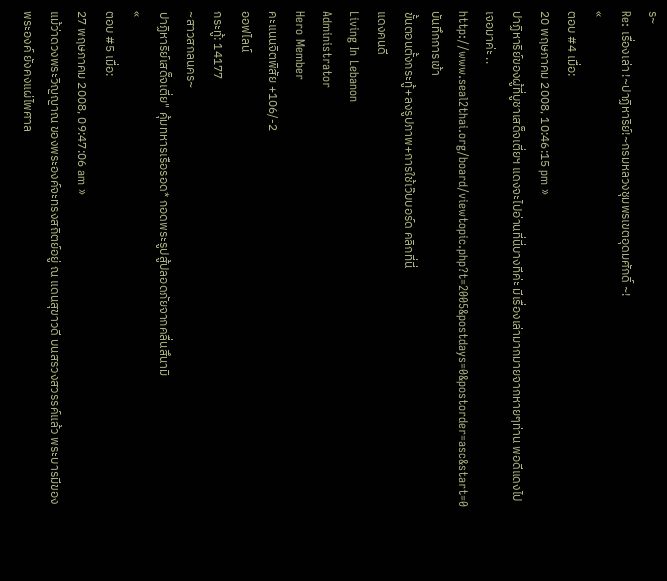ร~
Re: เรื่องเล่า !~ปาฏิหาริย์!~กรมหลวงชุมพรเขตอุดมศักดิ์ ~!
«
ตอบ #4 เมื่อ:
20 พฤษภาคม 2008, 10:46:15 pm »
ปาฏิหาริย์ของผู้ที่บูชาเสด็จเตี่ยฯ แดงจะไปอ่านที่นี่บางทีค่ะ มีเรื่องเล่ามากมายจากหายๆท่าน พอดีแดงไป เจอมาค่ะ ..
http://www.seal2thai.org/board/viewtopic.php?t=2005&postdays=0&postorder=asc&start=0
บันทึกการเข้า
ขั้นตอนตั้งกระทู้+ลงรูปภาพ+การใช้เว๊บบอร์ด คลิกที่นี่
แดงคนดี
Living In Lebanon
Administrator
Hero Member
คะแนนจิตพิสัย +106/-2
ออฟไลน์
กระทู้: 14177
~สาวสกลนคร~
ปาฏิหาริย์เสด็จเตี่ย" คุ้มทหารเรือรอด* กอดพระรูปสู้ปลอดภัยจากคลื่นสึนามิ
«
ตอบ #5 เมื่อ:
27 พฤษภาคม 2008, 09:47:06 am »
แม้ว่าดวงพระวิญญาณ ของพระองค์จะทรงสถิตย์อยู่ ณ แดนสุขาวดี บนสรวงสวรรค์แล้ว พระบารมีของพระองค์ ยังคงแผ่ไพศาล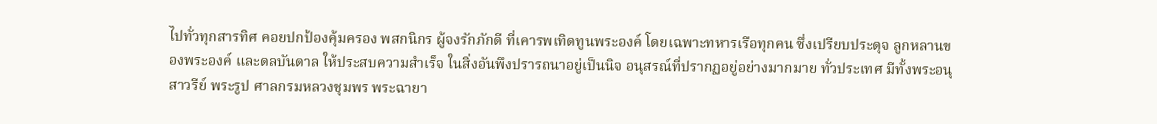ไปทั่วทุกสารทิศ คอยปกป้องคุ้มครอง พสกนิกร ผู้จงรักภักดี ที่เคารพเทิดทูนพระองค์ โดยเฉพาะทหารเรือทุกคน ซึ่งเปรียบประดุจ ลูกหลานของพระองค์ และดลบันดาล ให้ประสบความสำเร็จ ในสิ่งอันพึงปรารถนาอยู่เป็นนิจ อนุสรณ์ที่ปรากฏอยู่อย่างมากมาย ทั่วประเทศ มีทั้งพระอนุสาวรีย์ พระรูป ศาลกรมหลวงชุมพร พระฉายา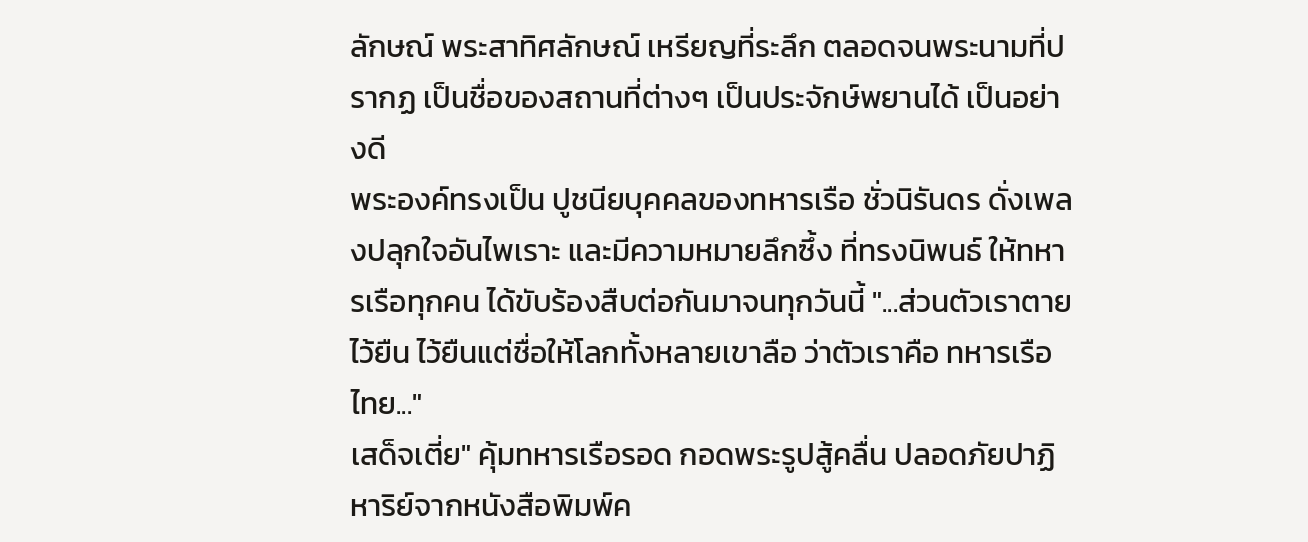ลักษณ์ พระสาทิศลักษณ์ เหรียญที่ระลึก ตลอดจนพระนามที่ปรากฏ เป็นชื่อของสถานที่ต่างๆ เป็นประจักษ์พยานได้ เป็นอย่างดี
พระองค์ทรงเป็น ปูชนียบุคคลของทหารเรือ ชั่วนิรันดร ดั่งเพลงปลุกใจอันไพเราะ และมีความหมายลึกซึ้ง ที่ทรงนิพนธ์ ให้ทหารเรือทุกคน ได้ขับร้องสืบต่อกันมาจนทุกวันนี้ "...ส่วนตัวเราตายไว้ยืน ไว้ยืนแต่ชื่อให้โลกทั้งหลายเขาลือ ว่าตัวเราคือ ทหารเรือไทย..."
เสด็จเตี่ย" คุ้มทหารเรือรอด กอดพระรูปสู้คลื่น ปลอดภัยปาฏิหาริย์จากหนังสือพิมพ์ค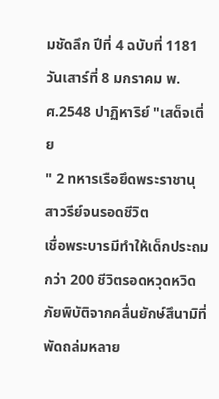มชัดลึก ปีที่ 4 ฉบับที่ 1181 วันเสาร์ที่ 8 มกราคม พ.ศ.2548 ปาฏิหาริย์ "เสด็จเตี่ย
" 2 ทหารเรือยึดพระราชานุสาวรีย์จนรอดชีวิต
เชื่อพระบารมีทำให้เด็กประถมกว่า 200 ชีวิตรอดหวุดหวิด ภัยพิบัติจากคลื่นยักษ์สึนามิที่พัดถล่มหลาย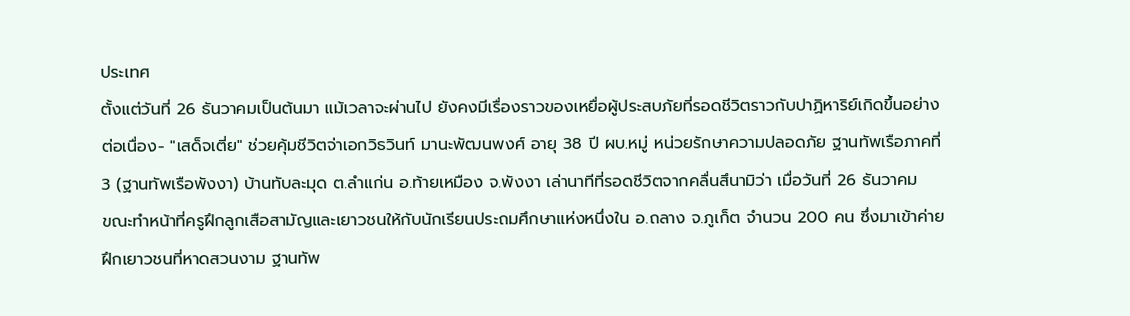ประเทศ
ตั้งแต่วันที่ 26 ธันวาคมเป็นต้นมา แม้เวลาจะผ่านไป ยังคงมีเรื่องราวของเหยื่อผู้ประสบภัยที่รอดชีวิตราวกับปาฏิหาริย์เกิดขึ้นอย่างต่อเนื่อง- "เสด็จเตี่ย" ช่วยคุ้มชีวิตจ่าเอกวิธวินท์ มานะพัฒนพงศ์ อายุ 38 ปี ผบ.หมู่ หน่วยรักษาความปลอดภัย ฐานทัพเรือภาคที่ 3 (ฐานทัพเรือพังงา) บ้านทับละมุด ต.ลำแก่น อ.ท้ายเหมือง จ.พังงา เล่านาทีที่รอดชีวิตจากคลื่นสึนามิว่า เมื่อวันที่ 26 ธันวาคม
ขณะทำหน้าที่ครูฝึกลูกเสือสามัญและเยาวชนให้กับนักเรียนประถมศึกษาแห่งหนึ่งใน อ.ถลาง จ.ภูเก็ต จำนวน 200 คน ซึ่งมาเข้าค่ายฝึกเยาวชนที่หาดสวนงาม ฐานทัพ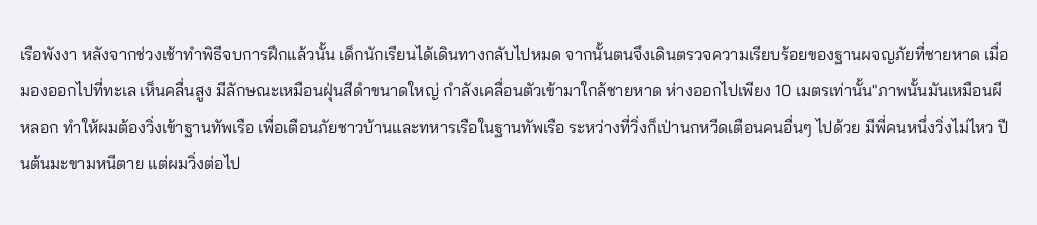เรือพังงา หลังจากช่วงเช้าทำพิธีจบการฝึกแล้วนั้น เด็กนักเรียนได้เดินทางกลับไปหมด จากนั้นตนจึงเดินตรวจความเรียบร้อยของฐานผจญภัยที่ชายหาด เมื่อมองออกไปที่ทะเล เห็นคลื่นสูง มีลักษณะเหมือนฝุ่นสีดำขนาดใหญ่ กำลังเคลื่อนตัวเข้ามาใกล้ชายหาด ห่างออกไปเพียง 10 เมตรเท่านั้น"ภาพนั้นมันเหมือนผีหลอก ทำให้ผมต้องวิ่งเข้าฐานทัพเรือ เพื่อเตือนภัยชาวบ้านและทหารเรือในฐานทัพเรือ ระหว่างที่วิ่งก็เป่านกหวีดเตือนคนอื่นๆ ไปด้วย มีพี่คนหนึ่งวิ่งไม่ไหว ปีนต้นมะขามหนีตาย แต่ผมวิ่งต่อไป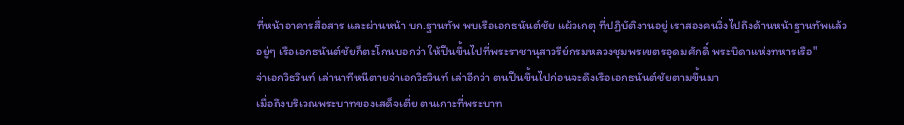ที่หน้าอาคารสื่อสาร และผ่านหน้า บก.ฐานทัพ พบเรือเอกธนันต์ชัย แผ้วเกตุ ที่ปฏิบัติงานอยู่ เราสองคนวิ่งไปถึงด้านหน้าฐานทัพแล้ว
อยู่ๆ เรือเอกธนันต์ชัยก็ตะโกนบอกว่า ให้ปีนขึ้นไปที่พระราชานุสาวรีย์กรมหลวงชุมพรเขตรอุดมศักดิ์ พระบิดาแห่งทหารเรือ"
จ่าเอกวิธวินท์ เล่านาทีหนีตายจ่าเอกวิธวินท์ เล่าอีกว่า ตนปีนขึ้นไปก่อนจะดึงเรือเอกธนันต์ชัยตามขึ้นมา
เมื่อถึงบริเวณพระบาทของเสด็จเตี่ย ตนเกาะที่พระบาท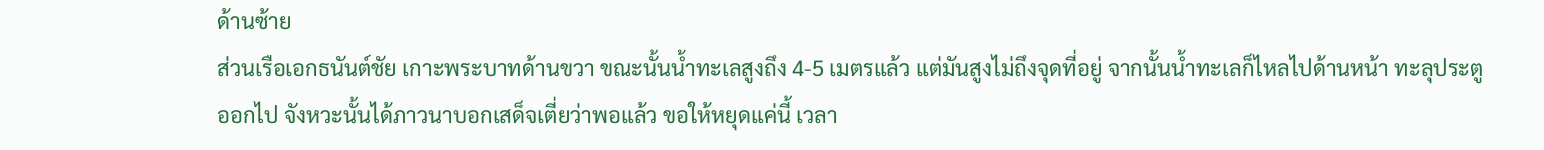ด้านซ้าย
ส่วนเรือเอกธนันต์ชัย เกาะพระบาทด้านขวา ขณะนั้นน้ำทะเลสูงถึง 4-5 เมตรแล้ว แต่มันสูงไม่ถึงจุดที่อยู่ จากนั้นน้ำทะเลก็ไหลไปด้านหน้า ทะลุประตูออกไป จังหวะนั้นได้ภาวนาบอกเสด็จเตี่ยว่าพอแล้ว ขอให้หยุดแค่นี้ เวลา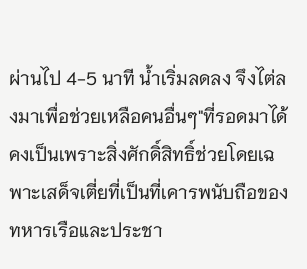ผ่านไป 4-5 นาที น้ำเริ่มลดลง จึงไต่ลงมาเพื่อช่วยเหลือคนอื่นๆ"ที่รอดมาได้คงเป็นเพราะสิ่งศักดิ์สิทธิ์ช่วยโดยเฉพาะเสด็จเตี่ยที่เป็นที่เคารพนับถือของทหารเรือและประชา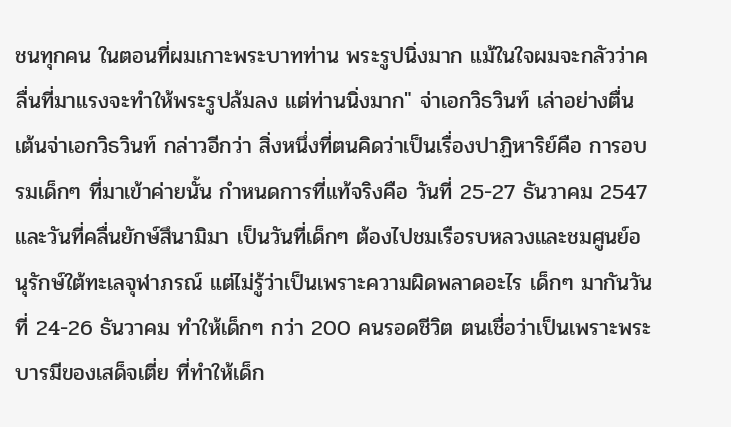ชนทุกคน ในตอนที่ผมเกาะพระบาทท่าน พระรูปนิ่งมาก แม้ในใจผมจะกลัวว่าคลื่นที่มาแรงจะทำให้พระรูปล้มลง แต่ท่านนิ่งมาก" จ่าเอกวิธวินท์ เล่าอย่างตื่นเต้นจ่าเอกวิธวินท์ กล่าวอีกว่า สิ่งหนึ่งที่ตนคิดว่าเป็นเรื่องปาฏิหาริย์คือ การอบรมเด็กๆ ที่มาเข้าค่ายนั้น กำหนดการที่แท้จริงคือ วันที่ 25-27 ธันวาคม 2547 และวันที่คลื่นยักษ์สึนามิมา เป็นวันที่เด็กๆ ต้องไปชมเรือรบหลวงและชมศูนย์อนุรักษ์ใต้ทะเลจุฬาภรณ์ แต่ไม่รู้ว่าเป็นเพราะความผิดพลาดอะไร เด็กๆ มากันวันที่ 24-26 ธันวาคม ทำให้เด็กๆ กว่า 200 คนรอดชีวิต ตนเชื่อว่าเป็นเพราะพระบารมีของเสด็จเตี่ย ที่ทำให้เด็ก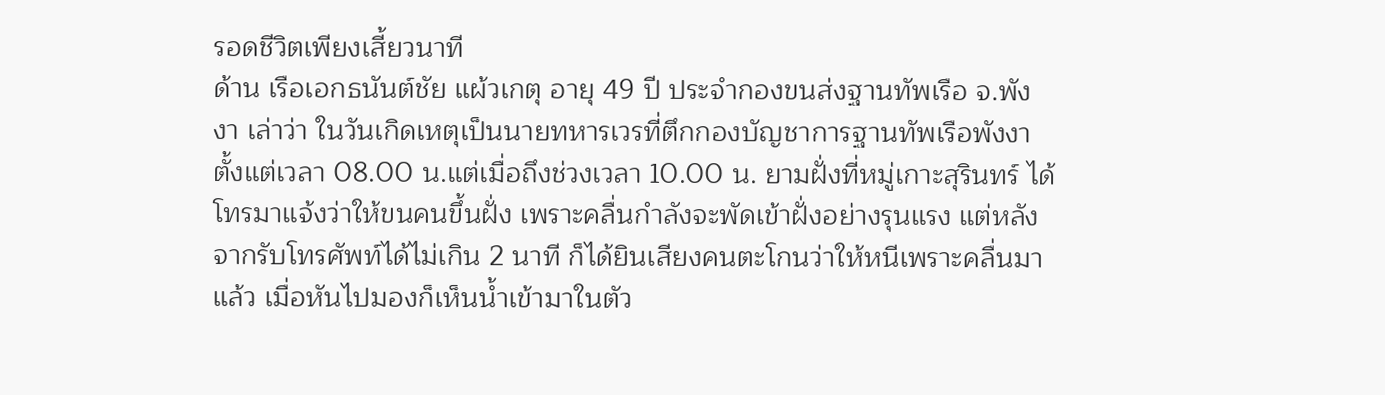รอดชีวิตเพียงเสี้ยวนาที
ด้าน เรือเอกธนันต์ชัย แผ้วเกตุ อายุ 49 ปี ประจำกองขนส่งฐานทัพเรือ จ.พังงา เล่าว่า ในวันเกิดเหตุเป็นนายทหารเวรที่ตึกกองบัญชาการฐานทัพเรือพังงา ตั้งแต่เวลา 08.00 น.แต่เมื่อถึงช่วงเวลา 10.00 น. ยามฝั่งที่หมู่เกาะสุรินทร์ ได้โทรมาแจ้งว่าให้ขนคนขึ้นฝั่ง เพราะคลื่นกำลังจะพัดเข้าฝั่งอย่างรุนแรง แต่หลังจากรับโทรศัพท์ได้ไม่เกิน 2 นาที ก็ได้ยินเสียงคนตะโกนว่าให้หนีเพราะคลื่นมาแล้ว เมื่อหันไปมองก็เห็นน้ำเข้ามาในตัว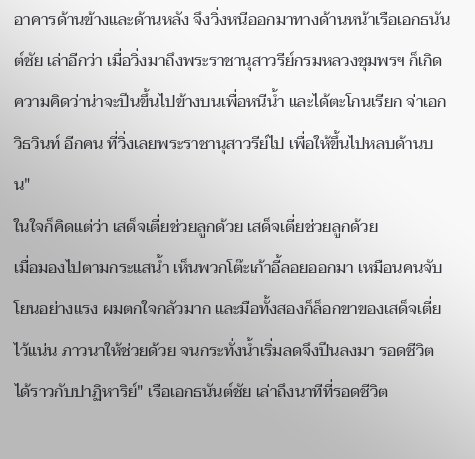อาคารด้านข้างและด้านหลัง จึงวิ่งหนีออกมาทางด้านหน้าเรือเอกธนันต์ชัย เล่าอีกว่า เมื่อวิ่งมาถึงพระราชานุสาวรีย์กรมหลวงชุมพรฯ ก็เกิดความคิดว่าน่าจะปีนขึ้นไปข้างบนเพื่อหนีน้ำ และได้ตะโกนเรียก จ่าเอกวิธวินท์ อีกคน ที่วิ่งเลยพระราชานุสาวรีย์ไป เพื่อให้ขึ้นไปหลบด้านบน"
ในใจก็คิดแต่ว่า เสด็จเตี่ยช่วยลูกด้วย เสด็จเตี่ยช่วยลูกด้วย
เมื่อมองไปตามกระแสน้ำ เห็นพวกโต๊ะเก้าอี้ลอยออกมา เหมือนคนจับโยนอย่างแรง ผมตกใจกลัวมาก และมือทั้งสองก็ล็อกขาของเสด็จเตี่ยไว้แน่น ภาวนาให้ช่วยด้วย จนกระทั่งน้ำเริ่มลดจึงปีนลงมา รอดชีวิตได้ราวกับปาฏิหาริย์" เรือเอกธนันต์ชัย เล่าถึงนาทีที่รอดชีวิต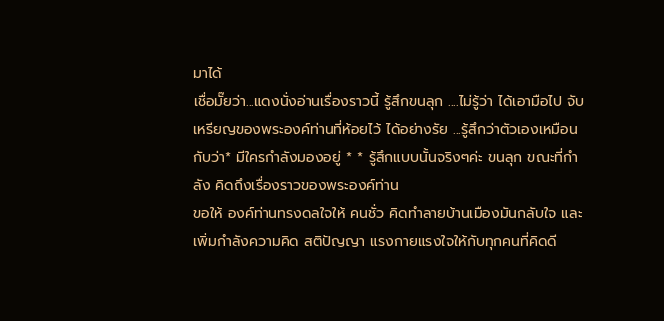มาได้
เชื่อมั๊ยว่า...แดงนั่งอ่านเรื่องราวนี้ รู้สึกขนลุก ....ไม่รู้ว่า ได้เอามือไป จับ เหรียญของพระองค์ท่านที่ห้อยไว้ ได้อย่างรัย ...รู้สึกว่าตัวเองเหมือนกับว่า* มีใครกำลังมองอยู่ * * รู้สึกแบบนั้นจริงๆค่ะ ขนลุก ขณะที่กำลัง คิดถึงเรื่องราวของพระองค์ท่าน
ขอให้ องค์ท่านทรงดลใจให้ คนชั่ว คิดทำลายบ้านเมืองมันกลับใจ และเพิ่มกำลังความคิด สติปัญญา แรงกายแรงใจให้กับทุกคนที่คิดดี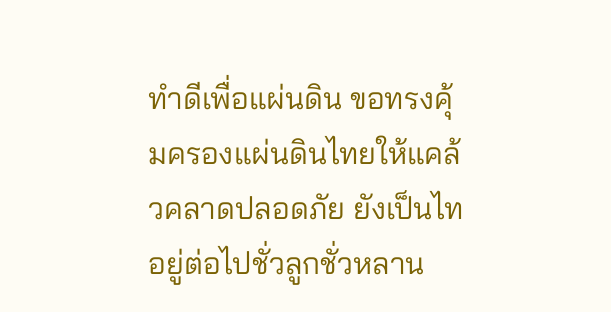ทำดีเพื่อแผ่นดิน ขอทรงคุ้มครองแผ่นดินไทยให้แคล้วคลาดปลอดภัย ยังเป็นไทอยู่ต่อไปชั่วลูกชั่วหลาน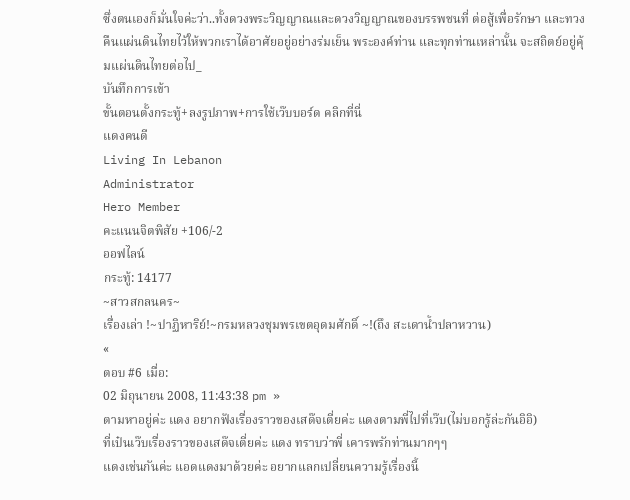ซึ่งตนเองก็มั่นใจค่ะว่า..ทั้งดวงพระวิญญาณและดวงวิญญาณของบรรพชนที่ ต่อสู้เพื่อรักษา และทวงคืนแผ่นดินไทยไว้ให้พวกเราได้อาศัยอยู่อย่างร่มเย็น พระองค์ท่าน และทุกท่านเหล่านั้น จะสถิตย์อยู่คุ้มแผ่นดินไทยต่อไป_
บันทึกการเข้า
ขั้นตอนตั้งกระทู้+ลงรูปภาพ+การใช้เว๊บบอร์ด คลิกที่นี่
แดงคนดี
Living In Lebanon
Administrator
Hero Member
คะแนนจิตพิสัย +106/-2
ออฟไลน์
กระทู้: 14177
~สาวสกลนคร~
เรื่องเล่า !~ปาฏิหาริย์!~กรมหลวงชุมพรเขตอุดมศักดิ์ ~!(ถึง สะเดาน้ำปลาหวาน)
«
ตอบ #6 เมื่อ:
02 มิถุนายน 2008, 11:43:38 pm »
ตามหาอยู่ค่ะ แดง อยากฟังเรื่องราวของเสด๊จเตี่ยค่ะ แดงตามพี่ไปที่เว๊บ(ไม่บอกรู้ล่ะกันอิอิ)
ที่เป๋นเว๊บเรื่องราวของเสด๊จเตี่ยค่ะ แดง ทราบว่าพี่ เคารพรักท่านมากๆๆ
แดงเช่นกันค่ะ แอดแดงมาด้วยค่ะ อยากแลกเปลี่ยนความรู้เรื่องนี้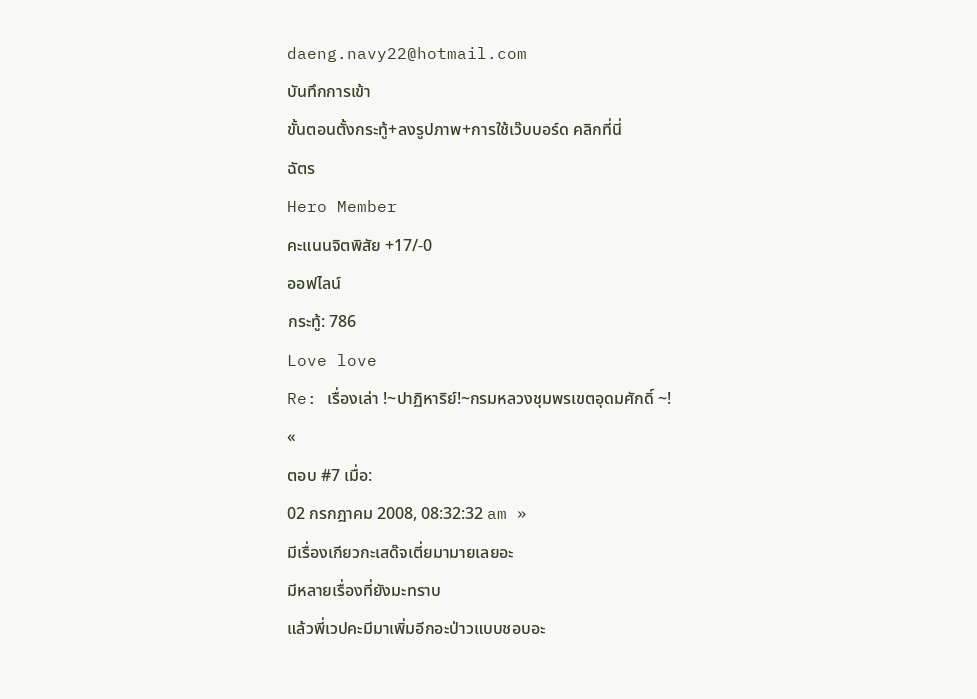daeng.navy22@hotmail.com
บันทึกการเข้า
ขั้นตอนตั้งกระทู้+ลงรูปภาพ+การใช้เว๊บบอร์ด คลิกที่นี่
ฉัตร
Hero Member
คะแนนจิตพิสัย +17/-0
ออฟไลน์
กระทู้: 786
Love love
Re: เรื่องเล่า !~ปาฏิหาริย์!~กรมหลวงชุมพรเขตอุดมศักดิ์ ~!
«
ตอบ #7 เมื่อ:
02 กรกฎาคม 2008, 08:32:32 am »
มีเรื่องเกียวกะเสด๊จเตี่ยมามายเลยอะ
มีหลายเรื่องที่ยังมะทราบ
แล้วพี่เวปคะมีมาเพิ่มอีกอะป่าวแบบชอบอะ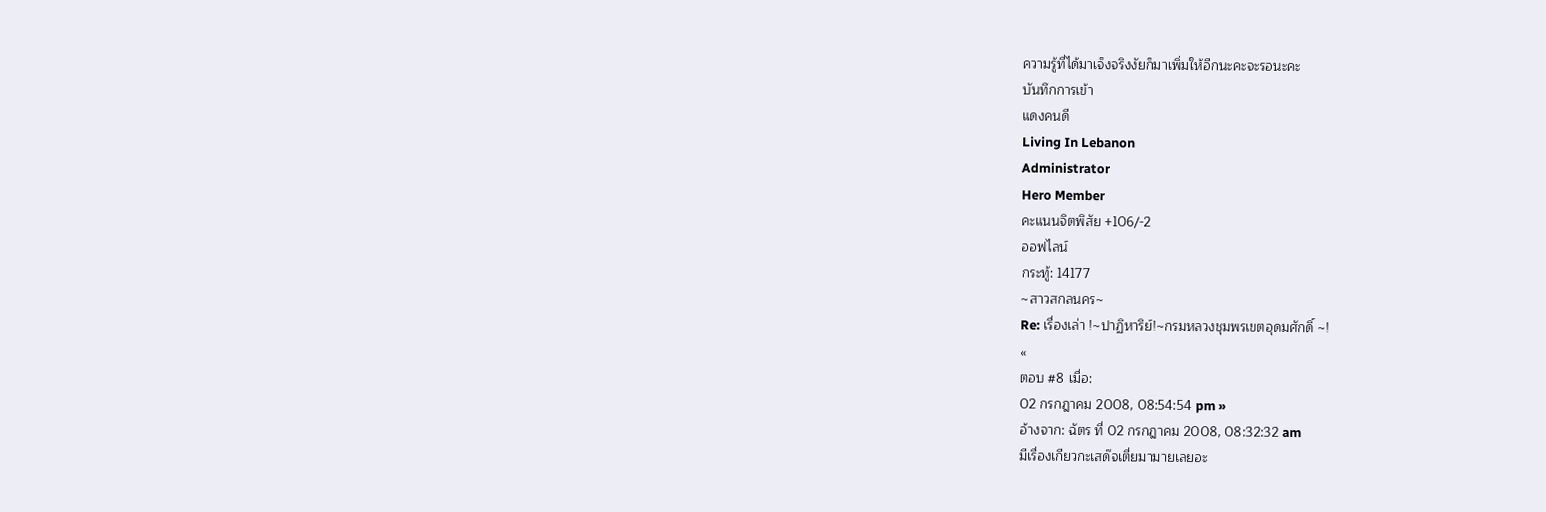ความรู้ที่ได้มาเจ็งจริงงัยก็มาเพิ่มให้อีกนะคะจะรอนะคะ
บันทึกการเข้า
แดงคนดี
Living In Lebanon
Administrator
Hero Member
คะแนนจิตพิสัย +106/-2
ออฟไลน์
กระทู้: 14177
~สาวสกลนคร~
Re: เรื่องเล่า !~ปาฏิหาริย์!~กรมหลวงชุมพรเขตอุดมศักดิ์ ~!
«
ตอบ #8 เมื่อ:
02 กรกฎาคม 2008, 08:54:54 pm »
อ้างจาก: ฉัตร ที่ 02 กรกฎาคม 2008, 08:32:32 am
มีเรื่องเกียวกะเสด๊จเตี่ยมามายเลยอะ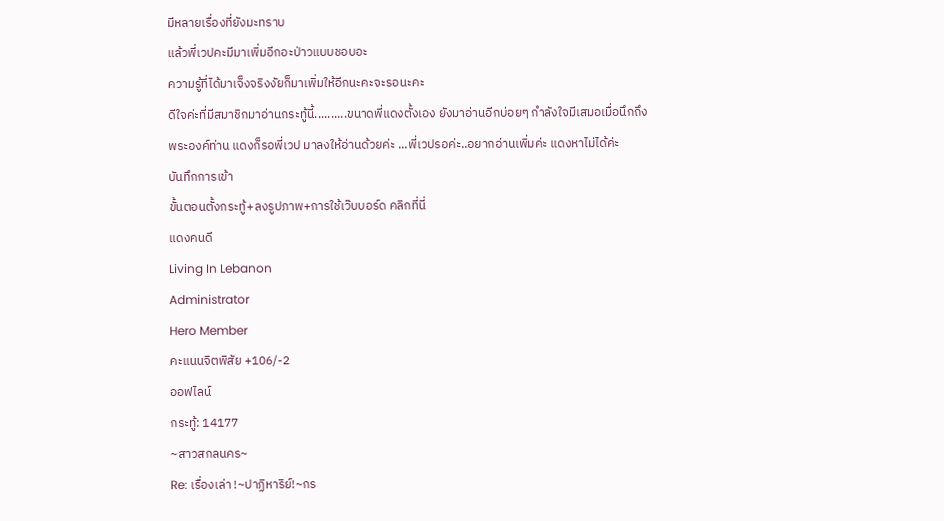มีหลายเรื่องที่ยังมะทราบ
แล้วพี่เวปคะมีมาเพิ่มอีกอะป่าวแบบชอบอะ
ความรู้ที่ได้มาเจ็งจริงงัยก็มาเพิ่มให้อีกนะคะจะรอนะคะ
ดีใจค่ะที่มีสมาชิกมาอ่านกระทู้นี้..........ขนาดพี่แดงตั้งเอง ยังมาอ่านอีกบ่อยๆ กำลังใจมีเสมอเมื่อนึกถึง
พระองค์ท่าน แดงก็รอพี่เวป มาลงให้อ่านด้วยค่ะ ...พี่เวปรอค่ะ..อยากอ่านเพิ่มค่ะ แดงหาไม่ได้ค่ะ
บันทึกการเข้า
ขั้นตอนตั้งกระทู้+ลงรูปภาพ+การใช้เว๊บบอร์ด คลิกที่นี่
แดงคนดี
Living In Lebanon
Administrator
Hero Member
คะแนนจิตพิสัย +106/-2
ออฟไลน์
กระทู้: 14177
~สาวสกลนคร~
Re: เรื่องเล่า !~ปาฏิหาริย์!~กร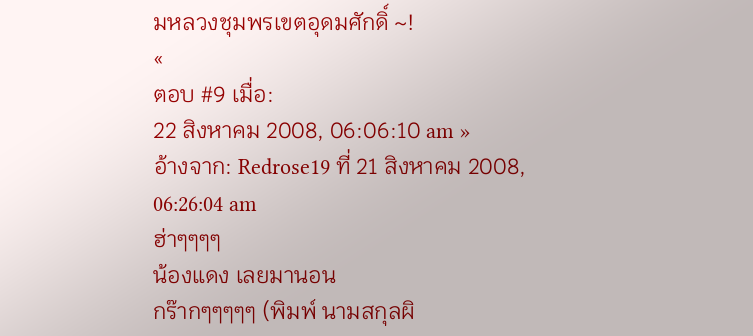มหลวงชุมพรเขตอุดมศักดิ์ ~!
«
ตอบ #9 เมื่อ:
22 สิงหาคม 2008, 06:06:10 am »
อ้างจาก: Redrose19 ที่ 21 สิงหาคม 2008, 06:26:04 am
ฮ่าๆๆๆๆ
น้องแดง เลยมานอน
กร๊ากๆๆๆๆๆ (พิมพ์ นามสกุลผิ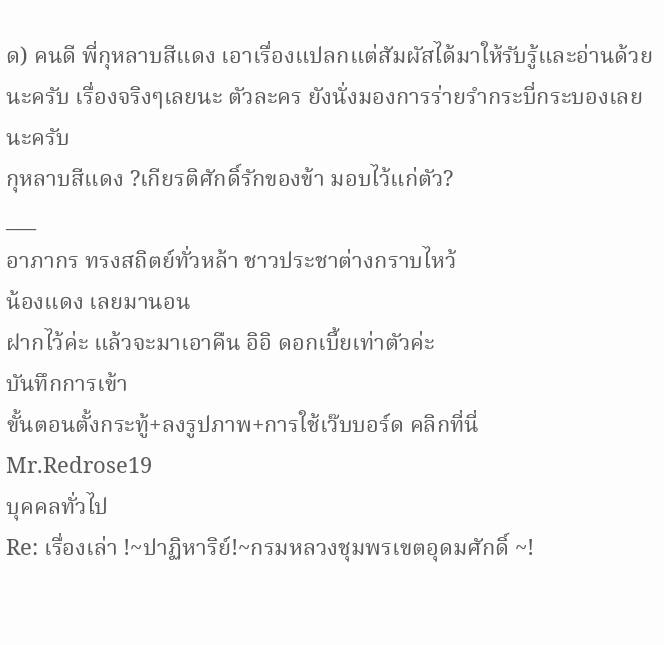ด) คนดี พี่กุหลาบสีแดง เอาเรื่องแปลกแต่สัมผัสได้มาให้รับรู้และอ่านด้วยนะครับ เรื่องจริงๆเลยนะ ตัวละคร ยังนั่งมองการร่ายรำกระบี่กระบองเลยนะครับ
กุหลาบสีแดง ?เกียรติศักดิ์รักของข้า มอบไว้แก่ตัว?
___
อาภากร ทรงสถิตย์ทั่วหล้า ชาวประชาต่างกราบไหว้
น้องแดง เลยมานอน
ฝากไว้ค่ะ แล้วจะมาเอาคืน อิอิ ดอกเบี้ยเท่าตัวค่ะ
บันทึกการเข้า
ขั้นตอนตั้งกระทู้+ลงรูปภาพ+การใช้เว๊บบอร์ด คลิกที่นี่
Mr.Redrose19
บุคคลทั่วไป
Re: เรื่องเล่า !~ปาฏิหาริย์!~กรมหลวงชุมพรเขตอุดมศักดิ์ ~!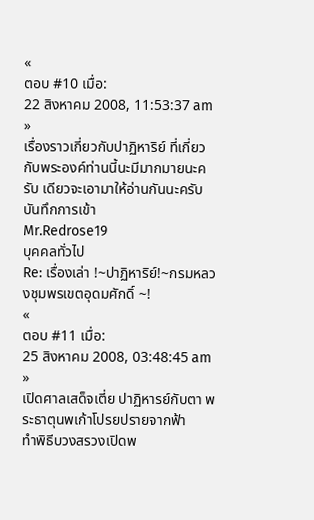«
ตอบ #10 เมื่อ:
22 สิงหาคม 2008, 11:53:37 am »
เรื่องราวเกี่ยวกับปาฏิหาริย์ ที่เกี่ยวกับพระองค์ท่านนี้นะมีมากมายนะครับ เดียวจะเอามาให้อ่านกันนะครับ
บันทึกการเข้า
Mr.Redrose19
บุคคลทั่วไป
Re: เรื่องเล่า !~ปาฏิหาริย์!~กรมหลวงชุมพรเขตอุดมศักดิ์ ~!
«
ตอบ #11 เมื่อ:
25 สิงหาคม 2008, 03:48:45 am »
เปิดศาลเสด็จเตี่ย ปาฏิหารย์กับตา พระธาตุนพเก้าโปรยปรายจากฟ้า
ทำพิธีบวงสรวงเปิดพ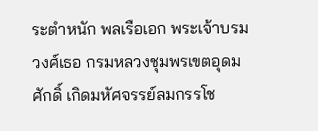ระตำหนัก พลเรือเอก พระเจ้าบรมวงศ์เธอ กรมหลวงชุมพรเขตอุดมศักดิ์ เกิดมหัศจรรย์ลมกรรโช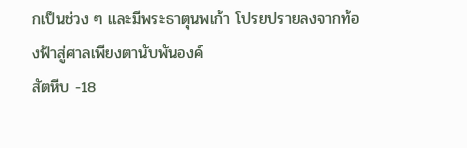กเป็นช่วง ๆ และมีพระธาตุนพเก้า โปรยปรายลงจากท้องฟ้าสู่ศาลเพียงตานับพันองค์
สัตหีบ -18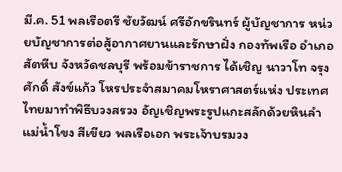มี.ค. 51 พลเรือตรี ชัยวัฒน์ ศรีอักขรินทร์ ผู้บัญชาการ หน่วยบัญชาการต่อสู้อากาศยานและรักษาฝั่ง กองทัพเรือ อำเภอสัตหีบ จังหวัดชลบุรี พร้อมข้าราชการ ได้เชิญ นาวาโท จรุงศักดิ์ สังข์แก้ว โหรประจำสมาคมโหราศาสตร์แห่ง ประเทศไทยมาทำพิธีบวงสรวง อัญเชิญพระรูปแกะสลักด้วยหินลำแม่น้ำโขง สีเขียว พลเรือเอก พระเจ้าบรมวง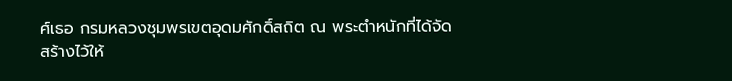ศ์เธอ กรมหลวงชุมพรเขตอุดมศักดิ์สถิต ณ พระตำหนักที่ได้จัดสร้างไว้ให้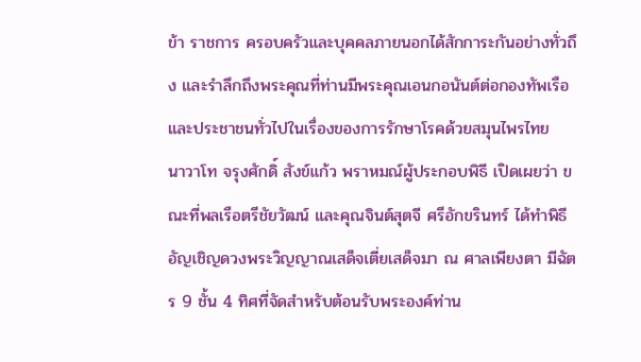ข้า ราชการ ครอบครัวและบุคคลภายนอกได้สักการะกันอย่างทั่วถึง และรำลึกถึงพระคุณที่ท่านมีพระคุณเอนกอนันต์ต่อกองทัพเรือ และประชาชนทั่วไปในเรื่องของการรักษาโรคด้วยสมุนไพรไทย
นาวาโท จรุงศักดิ์ สังข์แก้ว พราหมณ์ผู้ประกอบพิธี เปิดเผยว่า ขณะที่พลเรือตรีชัยวัฒน์ และคุณจินต์สุตจี ศรีอักขรินทร์ ได้ทำพิธีอัญเชิญดวงพระวิญญาณเสด็จเตี่ยเสด็จมา ณ ศาลเพียงตา มีฉัตร 9 ชั้น 4 ทิศที่จัดสำหรับต้อนรับพระองค์ท่าน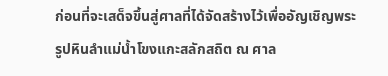ก่อนที่จะเสด็จขึ้นสู่ศาลที่ได้จัดสร้างไว้เพื่ออัญเชิญพระรูปหินลำแม่น้ำโขงแกะสลักสถิต ณ ศาล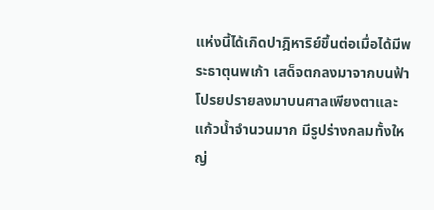แห่งนี้ได้เกิดปาฎิหาริย์ขึ้นต่อเมื่อได้มีพระธาตุนพเก้า เสด็จตกลงมาจากบนฟ้าโปรยปรายลงมาบนศาลเพียงตาและแก้วน้ำจำนวนมาก มีรูปร่างกลมทั้งใหญ่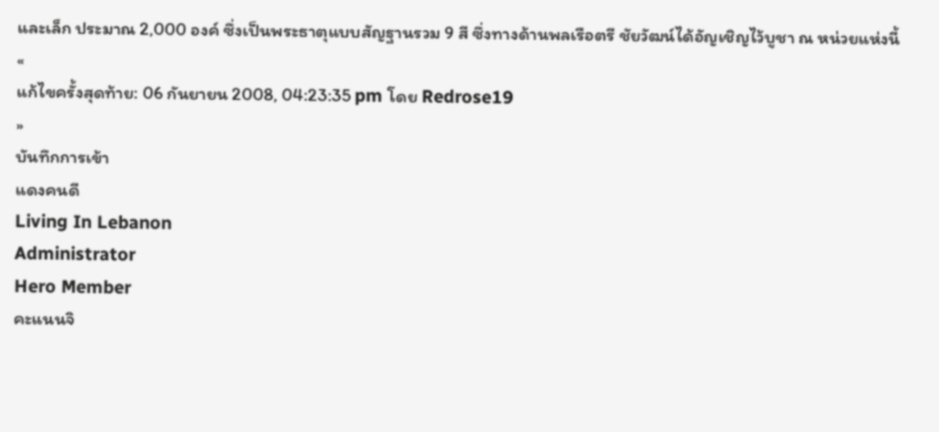และเล็ก ประมาณ 2,000 องค์ ซึ่งเป็นพระธาตุแบบสัญฐานรวม 9 สี ซึ่งทางด้านพลเรือตรี ชัยวัฒน์ได้อัญเชิญไว้บูชา ณ หน่วยแห่งนี้
«
แก้ไขครั้งสุดท้าย: 06 กันยายน 2008, 04:23:35 pm โดย Redrose19
»
บันทึกการเข้า
แดงคนดี
Living In Lebanon
Administrator
Hero Member
คะแนนจิ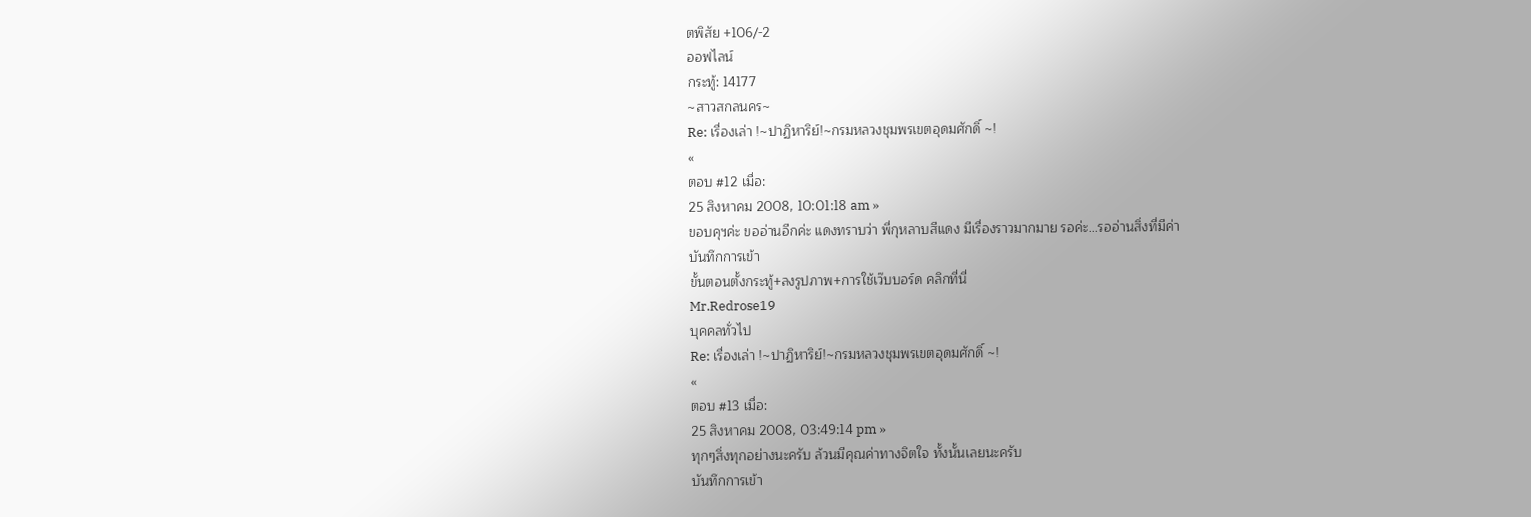ตพิสัย +106/-2
ออฟไลน์
กระทู้: 14177
~สาวสกลนคร~
Re: เรื่องเล่า !~ปาฏิหาริย์!~กรมหลวงชุมพรเขตอุดมศักดิ์ ~!
«
ตอบ #12 เมื่อ:
25 สิงหาคม 2008, 10:01:18 am »
ขอบคุฯค่ะ ขออ่านอีกค่ะ แดงทราบว่า พี่กุหลาบสีแดง มีเรื่องราวมากมาย รอค่ะ...รออ่านสิ่งที่มีค่า
บันทึกการเข้า
ขั้นตอนตั้งกระทู้+ลงรูปภาพ+การใช้เว๊บบอร์ด คลิกที่นี่
Mr.Redrose19
บุคคลทั่วไป
Re: เรื่องเล่า !~ปาฏิหาริย์!~กรมหลวงชุมพรเขตอุดมศักดิ์ ~!
«
ตอบ #13 เมื่อ:
25 สิงหาคม 2008, 03:49:14 pm »
ทุกๆสิ่งทุกอย่างนะครับ ล้วนมีคุณค่าทางจิตใจ ทั้งนั้นเลยนะครับ
บันทึกการเข้า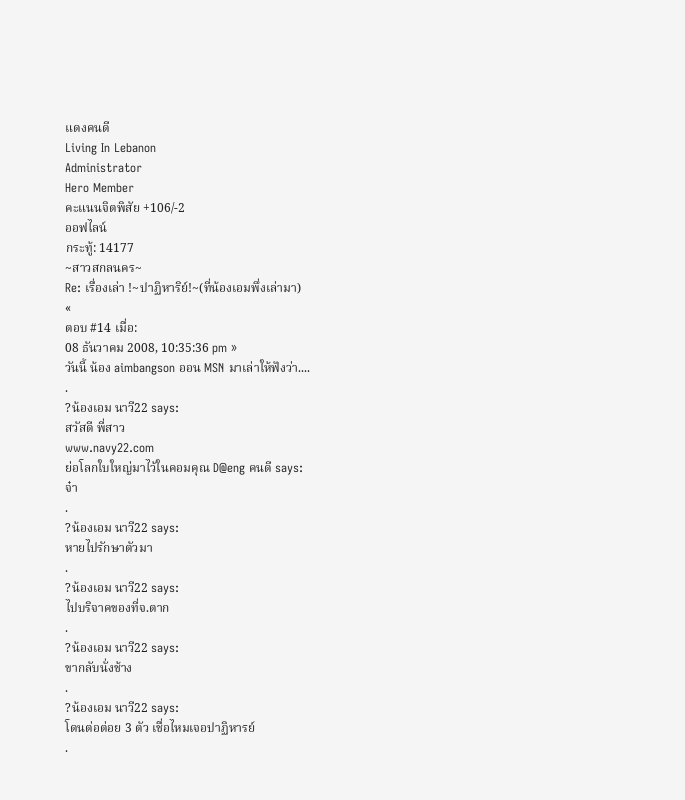แดงคนดี
Living In Lebanon
Administrator
Hero Member
คะแนนจิตพิสัย +106/-2
ออฟไลน์
กระทู้: 14177
~สาวสกลนคร~
Re: เรื่องเล่า !~ปาฏิหาริย์!~(ที่น้องเอมพึ่งเล่ามา)
«
ตอบ #14 เมื่อ:
08 ธันวาคม 2008, 10:35:36 pm »
วันนี้ น้อง aimbangson ออน MSN มาเล่าให้ฟังว่า....
.
?น้องเอม นาวี22 says:
สวัสดี พี่สาว
www.navy22.com
ย่อโลกใบใหญ่มาไว้ในคอมคุณ D@eng คนดี says:
จ๋า
.
?น้องเอม นาวี22 says:
หายไปรักษาตัวมา
.
?น้องเอม นาวี22 says:
ไปบริจาคของที่จ.ตาก
.
?น้องเอม นาวี22 says:
ขากลับนั่งช้าง
.
?น้องเอม นาวี22 says:
โดนต่อต่อย 3 ตัว เชื่อไหมเจอปาฏิหารย์
.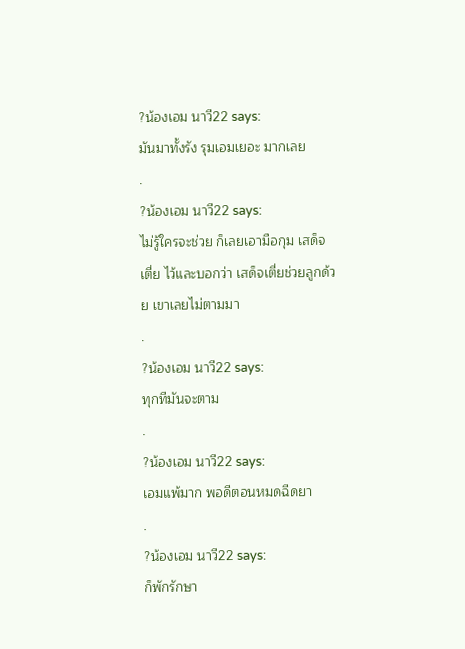?น้องเอม นาวี22 says:
มันมาทั้งรัง รุมเอมเยอะ มากเลย
.
?น้องเอม นาวี22 says:
ไม่รู้ใครจะช่วย ก็เลยเอามือกุม เสด็จเตี่ย ไว้และบอกว่า เสด็จเตี่ยช่วยลูกด้วย เขาเลยไม่ตามมา
.
?น้องเอม นาวี22 says:
ทุกทีมันจะตาม
.
?น้องเอม นาวี22 says:
เอมแพ้มาก พอดีตอนหมดฉีดยา
.
?น้องเอม นาวี22 says:
ก็พักรักษา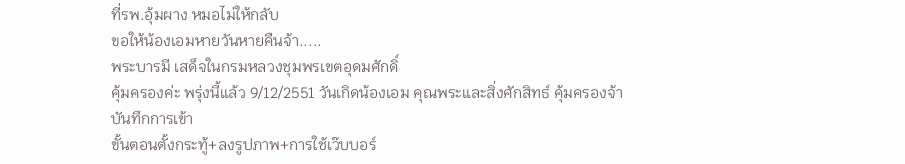ที่รพ.อุ้มผาง หมอไม่ให้กลับ
ขอให้น้องเอมหายวันหายคืนจ้า.....
พระบารมี เสด็จในกรมหลวงชุมพรเขตอุดมศักดิ์
คุ้มครองค่ะ พรุ่งนี้แล้ว 9/12/2551 วันเกิดน้องเอม คุณพระและสิ่งศักสิทธ์ คุ้มครองจ้า
บันทึกการเข้า
ขั้นตอนตั้งกระทู้+ลงรูปภาพ+การใช้เว๊บบอร์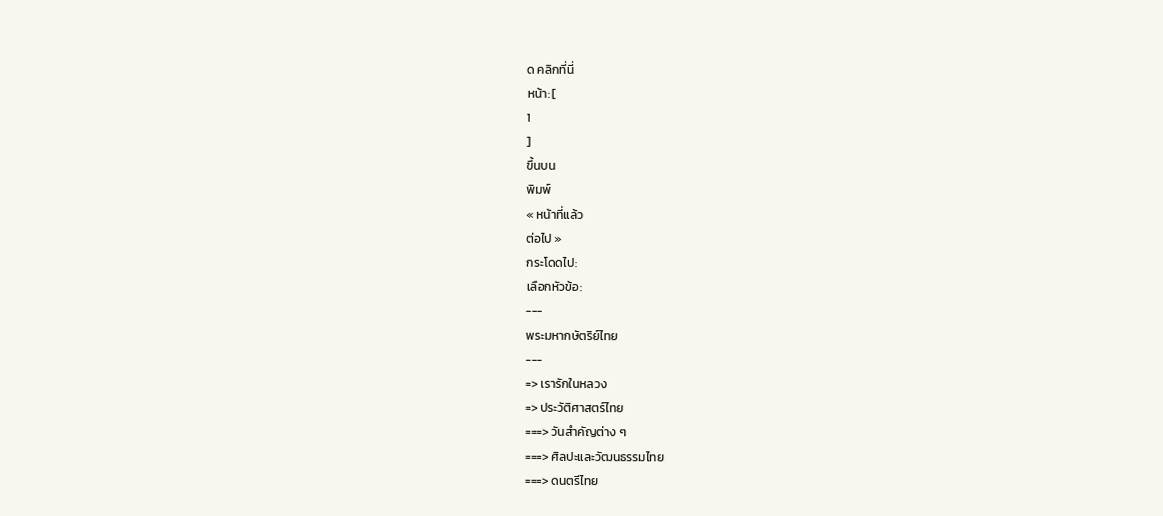ด คลิกที่นี่
หน้า: [
1
]
ขึ้นบน
พิมพ์
« หน้าที่แล้ว
ต่อไป »
กระโดดไป:
เลือกหัวข้อ:
---
พระมหากษัตริย์ไทย
---
=> เรารักในหลวง
=> ประวัติศาสตร์ไทย
===> วันสำคัญต่าง ๆ
===> ศิลปะและวัฒนธรรมไทย
===> ดนตรีไทย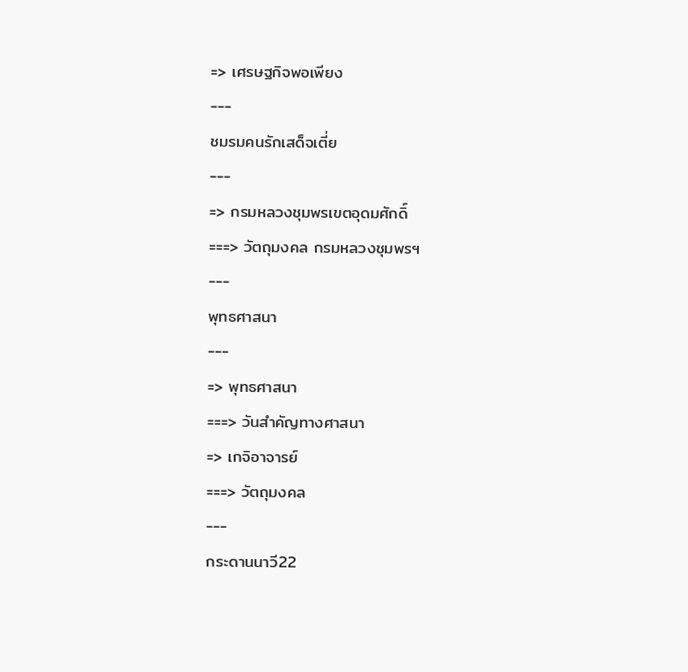=> เศรษฐกิจพอเพียง
---
ชมรมคนรักเสด็จเตี่ย
---
=> กรมหลวงชุมพรเขตอุดมศักดิ์
===> วัตถุมงคล กรมหลวงชุมพรฯ
---
พุทธศาสนา
---
=> พุทธศาสนา
===> วันสำคัญทางศาสนา
=> เกจิอาจารย์
===> วัตถุมงคล
---
กระดานนาวี22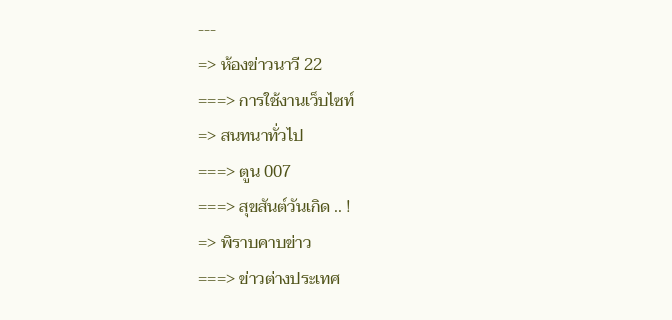---
=> ห้องข่าวนาวี 22
===> การใช้งานเว็บไซท์
=> สนทนาทั่วไป
===> ตูน 007
===> สุขสันต์วันเกิด .. !
=> พิราบคาบข่าว
===> ข่าวต่างประเทศ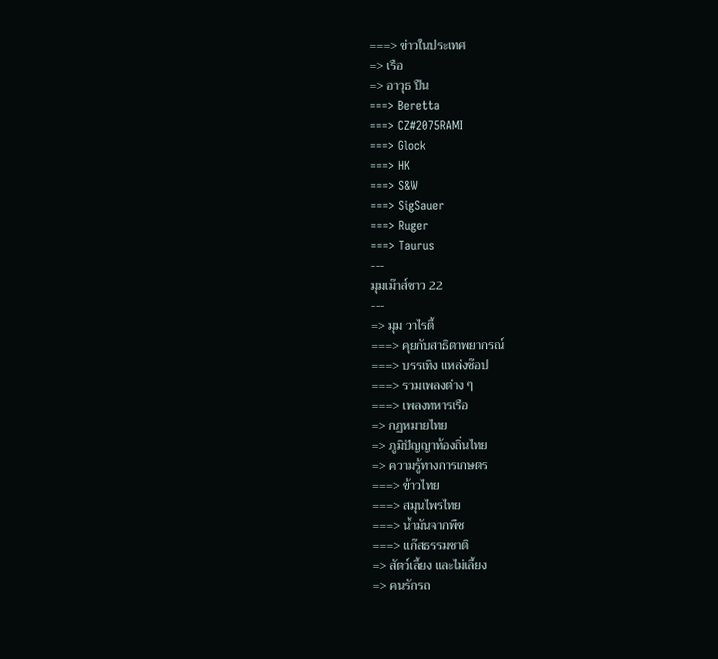===> ข่าวในประเทศ
=> เรือ
=> อาวุธ ปืน
===> Beretta
===> CZ#2075RAMI
===> Glock
===> HK
===> S&W
===> SigSauer
===> Ruger
===> Taurus
---
มุมเม๊าส์ชาว 22
---
=> มุม วาไรตี้
===> คุยกับสาธิตาพยากรณ์
===> บรรเทิง แหล่งช๊อป
===> รวมเพลงต่าง ๆ
===> เพลงทหารเรือ
=> กฏหมายไทย
=> ภูมิปัญญาท้องถิ่นไทย
=> ความรู้ทางการเกษตร
===> ข้าวไทย
===> สมุนไพรไทย
===> น้ำมันจากพืช
===> แก๊สธรรมชาติ
=> สัตว์เลี้ยง และไม่เลี้ยง
=> คนรักรถ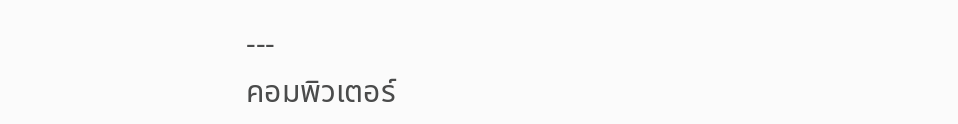---
คอมพิวเตอร์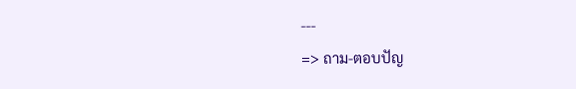---
=> ถาม-ตอบปัญ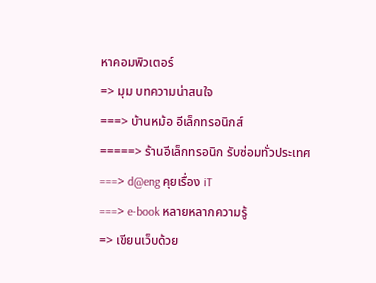หาคอมพิวเตอร์
=> มุม บทความน่าสนใจ
===> บ้านหม้อ อีเล็กทรอนิกส์
=====> ร้านอีเล็กทรอนิก รับซ่อมทั่วประเทศ
===> d@eng คุยเรื่อง iT
===> e-book หลายหลากความรู้
=> เขียนเว็บด้วย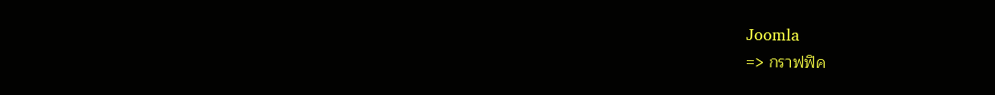Joomla
=> กราฟฟิค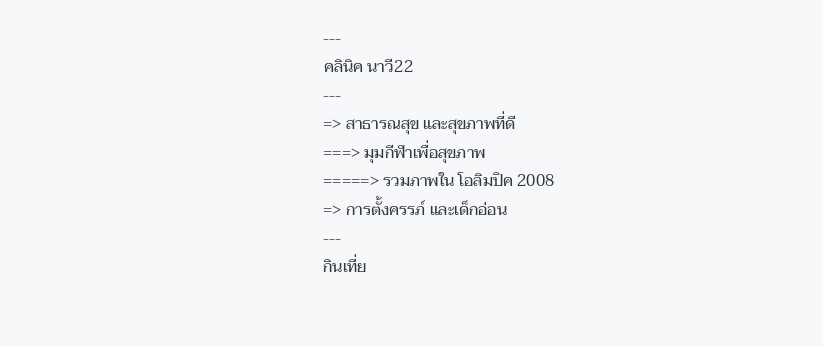---
คลินิค นาวี22
---
=> สาธารณสุข และสุขภาพที่ดี
===> มุมกีฬาเพื่อสุขภาพ
=====> รวมภาพใน โอลิมปิค 2008
=> การตั้งครรภ์ และเด็กอ่อน
---
กินเที่ย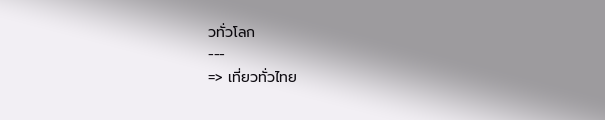วทั่วโลก
---
=> เที่ยวทั่วไทย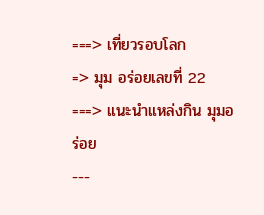===> เที่ยวรอบโลก
=> มุม อร่อยเลขที่ 22
===> แนะนำแหล่งกิน มุมอร่อย
---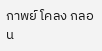กาพย์ โคลง กลอน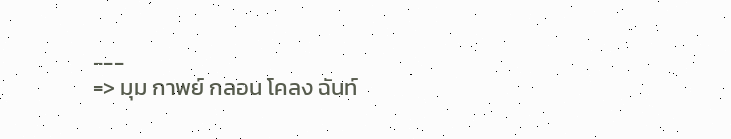---
=> มุม กาพย์ กลอน โคลง ฉันท์